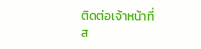ติดต่อเจ้าหน้าที่
ส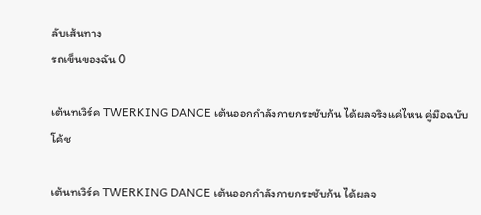ลับเส้นทาง
รถเข็นของฉัน 0

เต้นทเวิร์ค TWERKING DANCE เต้นออกกำลังกายกระชับก้น ได้ผลจริงแค่ไหน คู่มือฉบับโค้ช

เต้นทเวิร์ค TWERKING DANCE เต้นออกกำลังกายกระชับก้น ได้ผลจ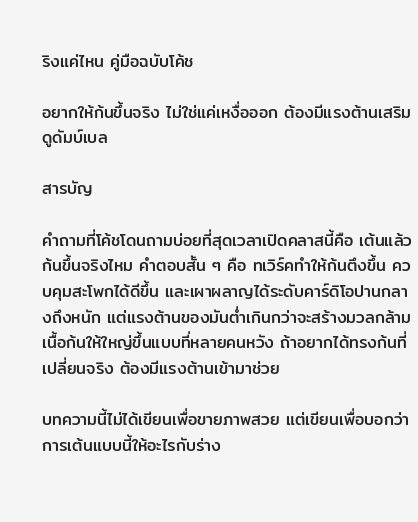ริงแค่ไหน คู่มือฉบับโค้ช

อยากให้ก้นขึ้นจริง ไม่ใช่แค่เหงื่อออก ต้องมีแรงต้านเสริมดูดัมบ์เบล

สารบัญ

คำถามที่โค้ชโดนถามบ่อยที่สุดเวลาเปิดคลาสนี้คือ เต้นแล้วก้นขึ้นจริงไหม คำตอบสั้น ๆ คือ ทเวิร์คทำให้ก้นตึงขึ้น ควบคุมสะโพกได้ดีขึ้น และเผาผลาญได้ระดับคาร์ดิโอปานกลางถึงหนัก แต่แรงต้านของมันต่ำเกินกว่าจะสร้างมวลกล้ามเนื้อก้นให้ใหญ่ขึ้นแบบที่หลายคนหวัง ถ้าอยากได้ทรงก้นที่เปลี่ยนจริง ต้องมีแรงต้านเข้ามาช่วย

บทความนี้ไม่ได้เขียนเพื่อขายภาพสวย แต่เขียนเพื่อบอกว่าการเต้นแบบนี้ให้อะไรกับร่าง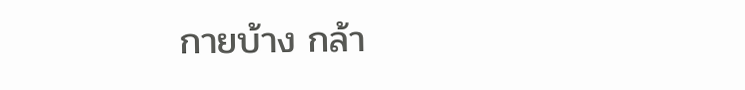กายบ้าง กล้า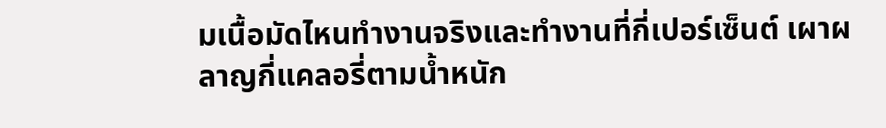มเนื้อมัดไหนทำงานจริงและทำงานที่กี่เปอร์เซ็นต์ เผาผลาญกี่แคลอรี่ตามน้ำหนัก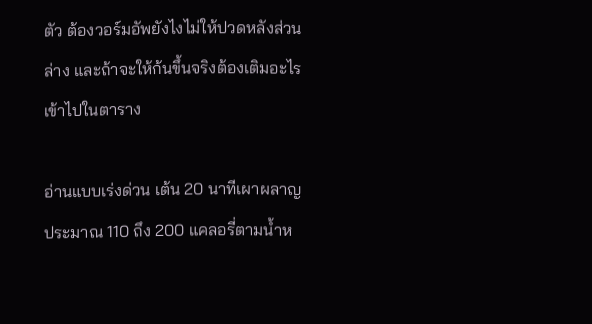ตัว ต้องวอร์มอัพยังไงไม่ให้ปวดหลังส่วนล่าง และถ้าจะให้ก้นขึ้นจริงต้องเติมอะไรเข้าไปในตาราง

อ่านแบบเร่งด่วน เต้น 20 นาทีเผาผลาญประมาณ 110 ถึง 200 แคลอรี่ตามน้ำห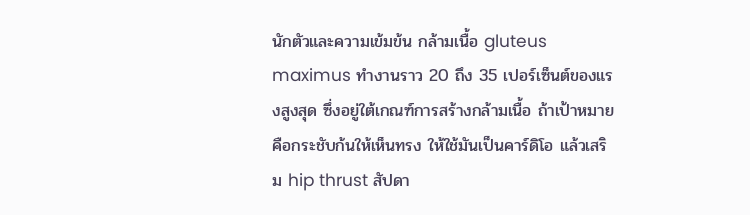นักตัวและความเข้มข้น กล้ามเนื้อ gluteus maximus ทำงานราว 20 ถึง 35 เปอร์เซ็นต์ของแรงสูงสุด ซึ่งอยู่ใต้เกณฑ์การสร้างกล้ามเนื้อ ถ้าเป้าหมายคือกระชับก้นให้เห็นทรง ให้ใช้มันเป็นคาร์ดิโอ แล้วเสริม hip thrust สัปดา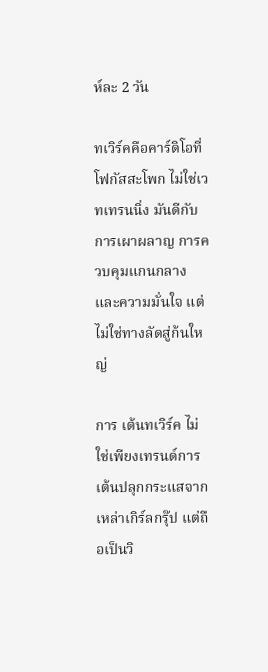ห์ละ 2 วัน

ทเวิร์คคือคาร์ดิโอที่โฟกัสสะโพก ไม่ใช่เวทเทรนนิ่ง มันดีกับการเผาผลาญ การควบคุมแกนกลาง และความมั่นใจ แต่ไม่ใช่ทางลัดสู่ก้นใหญ่

การ เต้นทเวิร์ค ไม่ใช่เพียงเทรนด์การเต้นปลุกกระแสจากเหล่าเกิร์ลกรุ๊ป แต่ถือเป็นวิ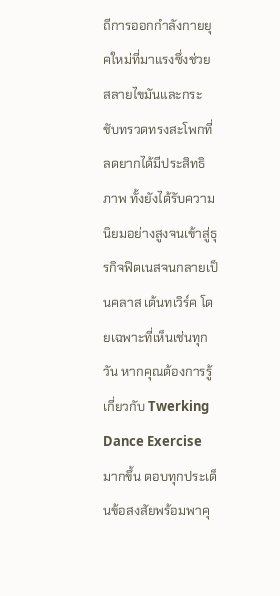ถีการออกกำลังกายยุคใหม่ที่มาแรงซึ่งช่วยสลายไขมันและกระชับทรวดทรงสะโพกที่ลดยากได้มีประสิทธิภาพ ทั้งยังได้รับความนิยมอย่างสูงจนเข้าสู่ธุรกิจฟิตเนสจนกลายเป็นคลาส เต้นทเวิร์ค โดยเฉพาะที่เห็นเช่นทุกวัน หากคุณต้องการรู้เกี่ยวกับ Twerking Dance Exercise มากขึ้น ตอบทุกประเด็นข้อสงสัยพร้อมพาคุ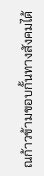ณก้าวข้ามขอบกั้นทางสังคมได้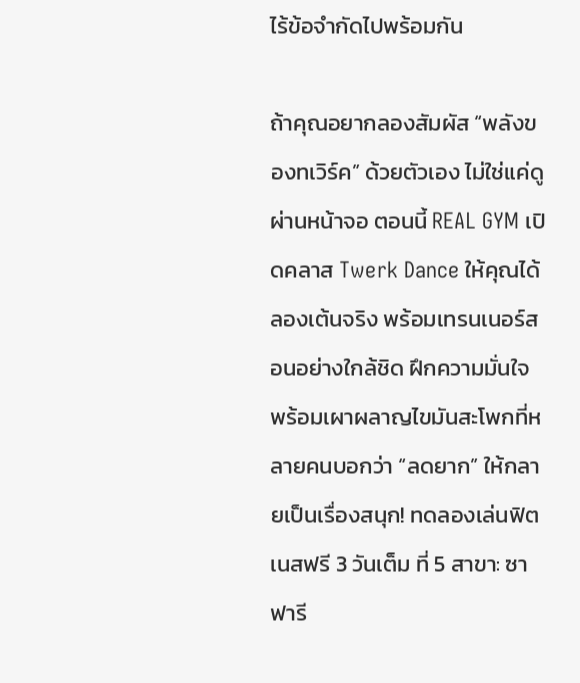ไร้ข้อจำกัดไปพร้อมกัน

ถ้าคุณอยากลองสัมผัส “พลังของทเวิร์ค” ด้วยตัวเอง ไม่ใช่แค่ดูผ่านหน้าจอ ตอนนี้ REAL GYM เปิดคลาส Twerk Dance ให้คุณได้ลองเต้นจริง พร้อมเทรนเนอร์สอนอย่างใกล้ชิด ฝึกความมั่นใจ พร้อมเผาผลาญไขมันสะโพกที่หลายคนบอกว่า “ลดยาก” ให้กลายเป็นเรื่องสนุก! ทดลองเล่นฟิตเนสฟรี 3 วันเต็ม ที่ 5 สาขา: ซาฟารี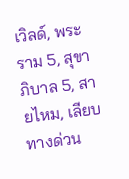เวิลด์, พระราม 5, สุขาภิบาล 5, สายไหม, เลียบทางด่วน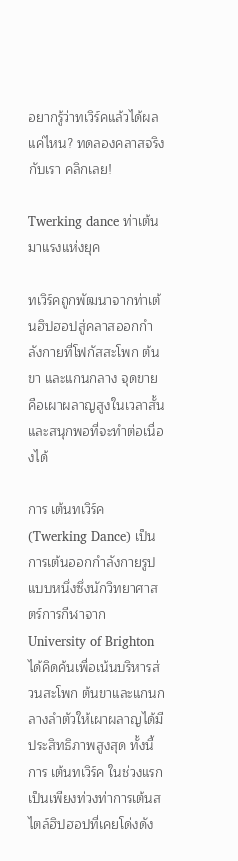อยากรู้ว่าทเวิร์คแล้วได้ผลแค่ไหน? ทดลองคลาสจริงกับเรา คลิกเลย!

Twerking dance ท่าเต้นมาแรงแห่งยุค

ทเวิร์คถูกพัฒนาจากท่าเต้นฮิปฮอปสู่คลาสออกกำลังกายที่โฟกัสสะโพก ต้นขา และแกนกลาง จุดขายคือเผาผลาญสูงในเวลาสั้นและสนุกพอที่จะทำต่อเนื่องได้

การ เต้นทเวิร์ค (Twerking Dance) เป็นการเต้นออกกำลังกายรูปแบบหนึ่งซึ่งนักวิทยาศาสตร์การกีฬาจาก University of Brighton ได้คิดค้นเพื่อเน้นบริหารส่วนสะโพก ต้นขาและแกนกลางลำตัวให้เผาผลาญได้มีประสิทธิภาพสูงสุด ทั้งนี้การ เต้นทเวิร์ค ในช่วงแรกเป็นเพียงท่วงท่าการเต้นสไตล์ฮิปฮอปที่เคยโด่งดัง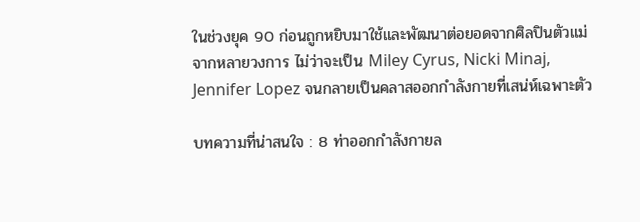ในช่วงยุค 90 ก่อนถูกหยิบมาใช้และพัฒนาต่อยอดจากศิลปินตัวแม่จากหลายวงการ ไม่ว่าจะเป็น Miley Cyrus, Nicki Minaj, Jennifer Lopez จนกลายเป็นคลาสออกกำลังกายที่เสน่ห์เฉพาะตัว

บทความที่น่าสนใจ : 8 ท่าออกกำลังกายล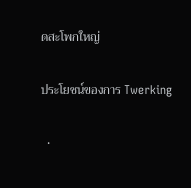ดสะโพกใหญ่

ประโยชน์ของการ Twerking

  •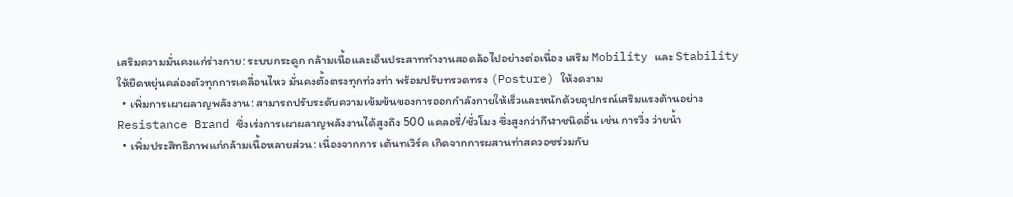เสริมความมั่นคงแก่ร่างกาย: ระบบกระดูก กล้ามเนื้อและเอ็นประสาททำงานสอดล้อไปอย่างต่อเนื่อง เสริม Mobility และ Stability ให้ยืดหยุ่นคล่องตัวทุกการเคลื่อนไหว มั่นคงตั้งตรงทุกท่วงท่า พร้อมปรับทรวดทรง (Posture) ให้งดงาม
  • เพิ่มการเผาผลาญพลังงาน: สามารถปรับระดับความเข้มข้นของการออกกำลังกายให้เร็วและหนักด้วยอุปกรณ์เสริมแรงต้านอย่าง Resistance Brand ซึ่งเร่งการเผาผลาญพลังงานได้สูงถึง 500 แคลอรี่/ชั่วโมง ซึ่งสูงกว่ากีฬาชนิดอื่น เช่น การวิ่ง ว่ายน้ำ
  • เพิ่มประสิทธิภาพแก่กล้ามเนื้อหลายส่วน: เนื่องจากการ เต้นทเวิร์ค เกิดจากการผสานท่าสควอซร่วมกับ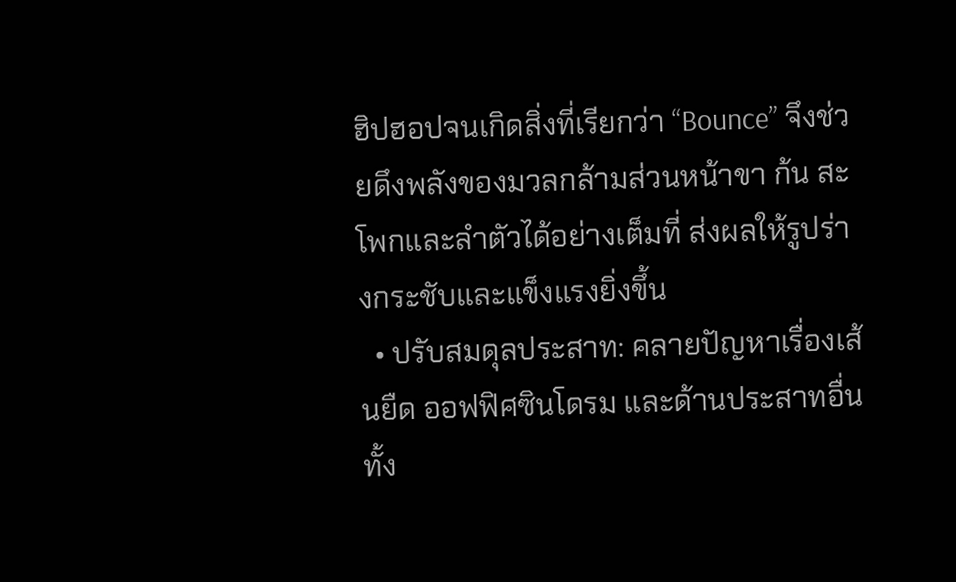ฮิปฮอปจนเกิดสิ่งที่เรียกว่า “Bounce” จึงช่วยดึงพลังของมวลกล้ามส่วนหน้าขา ก้น สะโพกและลำตัวได้อย่างเต็มที่ ส่งผลให้รูปร่างกระชับและแข็งแรงยิ่งขึ้น
  • ปรับสมดุลประสาท: คลายปัญหาเรื่องเส้นยืด ออฟฟิศซินโดรม และด้านประสาทอื่น ทั้ง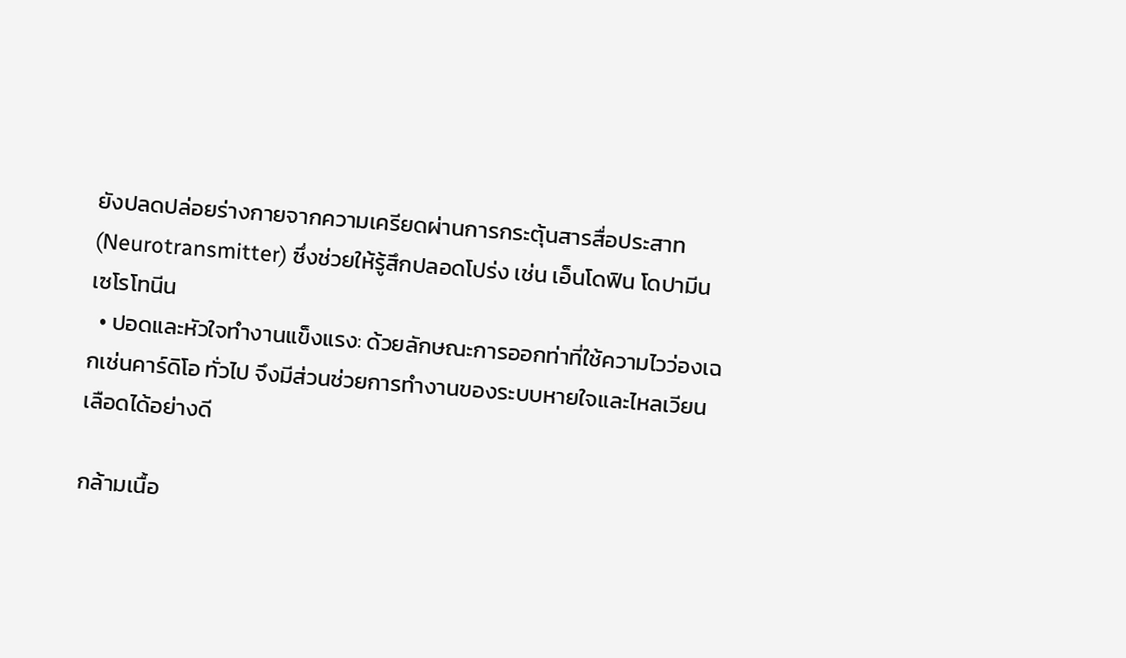ยังปลดปล่อยร่างกายจากความเครียดผ่านการกระตุ้นสารสื่อประสาท (Neurotransmitter) ซึ่งช่วยให้รู้สึกปลอดโปร่ง เช่น เอ็นโดฟิน โดปามีน เซโรโทนีน
  • ปอดและหัวใจทำงานแข็งแรง: ด้วยลักษณะการออกท่าที่ใช้ความไวว่องเฉกเช่นคาร์ดิโอ ทั่วไป จึงมีส่วนช่วยการทำงานของระบบหายใจและไหลเวียนเลือดได้อย่างดี

กล้ามเนื้อ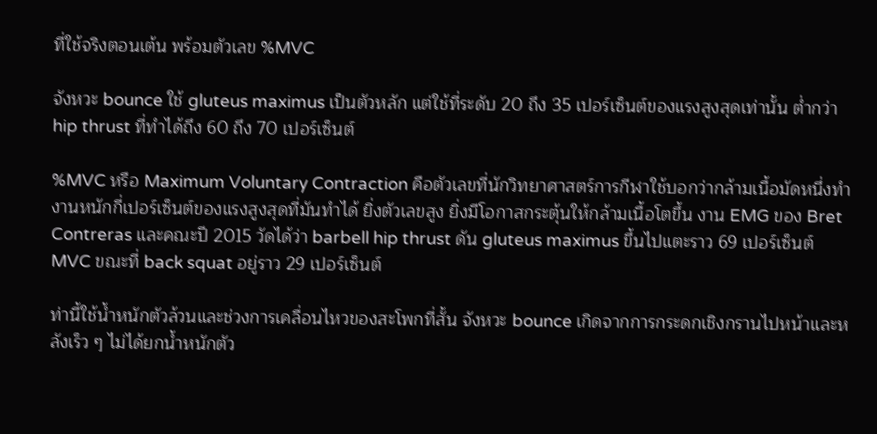ที่ใช้จริงตอนเต้น พร้อมตัวเลข %MVC

จังหวะ bounce ใช้ gluteus maximus เป็นตัวหลัก แต่ใช้ที่ระดับ 20 ถึง 35 เปอร์เซ็นต์ของแรงสูงสุดเท่านั้น ต่ำกว่า hip thrust ที่ทำได้ถึง 60 ถึง 70 เปอร์เซ็นต์

%MVC หรือ Maximum Voluntary Contraction คือตัวเลขที่นักวิทยาศาสตร์การกีฬาใช้บอกว่ากล้ามเนื้อมัดหนึ่งทำงานหนักกี่เปอร์เซ็นต์ของแรงสูงสุดที่มันทำได้ ยิ่งตัวเลขสูง ยิ่งมีโอกาสกระตุ้นให้กล้ามเนื้อโตขึ้น งาน EMG ของ Bret Contreras และคณะปี 2015 วัดได้ว่า barbell hip thrust ดัน gluteus maximus ขึ้นไปแตะราว 69 เปอร์เซ็นต์ MVC ขณะที่ back squat อยู่ราว 29 เปอร์เซ็นต์

ท่านี้ใช้น้ำหนักตัวล้วนและช่วงการเคลื่อนไหวของสะโพกที่สั้น จังหวะ bounce เกิดจากการกระดกเชิงกรานไปหน้าและหลังเร็ว ๆ ไม่ได้ยกน้ำหนักตัว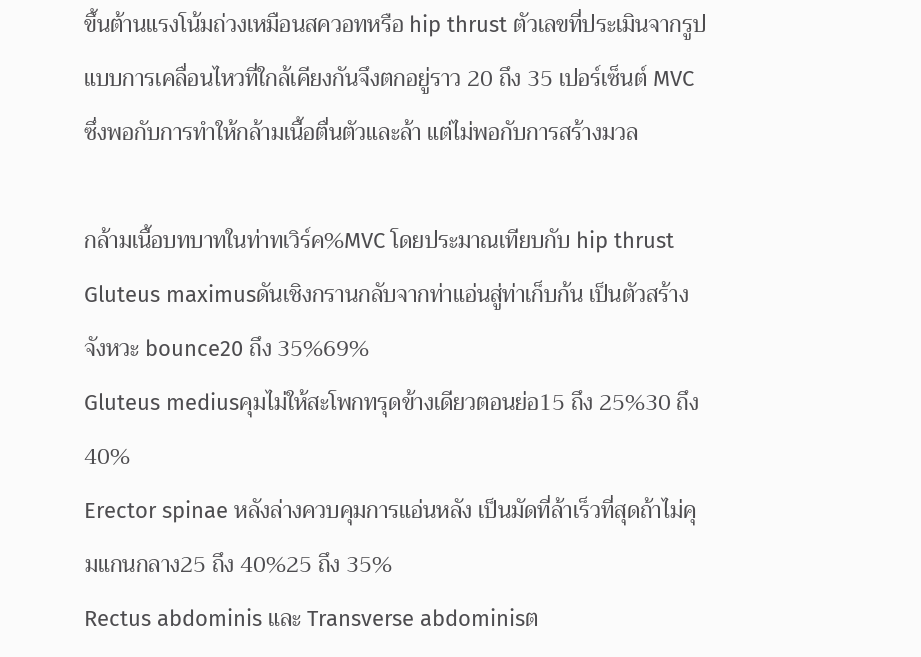ขึ้นต้านแรงโน้มถ่วงเหมือนสควอทหรือ hip thrust ตัวเลขที่ประเมินจากรูปแบบการเคลื่อนไหวที่ใกล้เคียงกันจึงตกอยู่ราว 20 ถึง 35 เปอร์เซ็นต์ MVC ซึ่งพอกับการทำให้กล้ามเนื้อตื่นตัวและล้า แต่ไม่พอกับการสร้างมวล

กล้ามเนื้อบทบาทในท่าทเวิร์ค%MVC โดยประมาณเทียบกับ hip thrust
Gluteus maximusดันเชิงกรานกลับจากท่าแอ่นสู่ท่าเก็บก้น เป็นตัวสร้างจังหวะ bounce20 ถึง 35%69%
Gluteus mediusคุมไม่ให้สะโพกทรุดข้างเดียวตอนย่อ15 ถึง 25%30 ถึง 40%
Erector spinae หลังล่างควบคุมการแอ่นหลัง เป็นมัดที่ล้าเร็วที่สุดถ้าไม่คุมแกนกลาง25 ถึง 40%25 ถึง 35%
Rectus abdominis และ Transverse abdominisต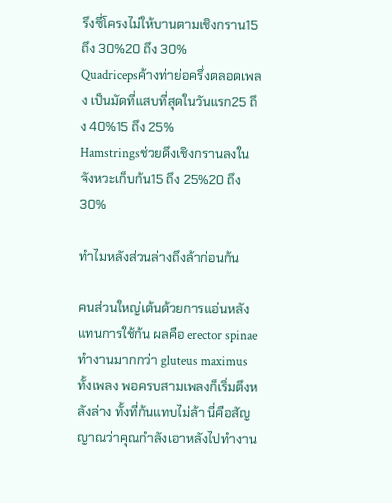รึงซี่โครงไม่ให้บานตามเชิงกราน15 ถึง 30%20 ถึง 30%
Quadricepsค้างท่าย่อครึ่งตลอดเพลง เป็นมัดที่แสบที่สุดในวันแรก25 ถึง 40%15 ถึง 25%
Hamstringsช่วยดึงเชิงกรานลงในจังหวะเก็บก้น15 ถึง 25%20 ถึง 30%

ทำไมหลังส่วนล่างถึงล้าก่อนก้น

คนส่วนใหญ่เต้นด้วยการแอ่นหลังแทนการใช้ก้น ผลคือ erector spinae ทำงานมากกว่า gluteus maximus ทั้งเพลง พอครบสามเพลงก็เริ่มตึงหลังล่าง ทั้งที่ก้นแทบไม่ล้า นี่คือสัญญาณว่าคุณกำลังเอาหลังไปทำงาน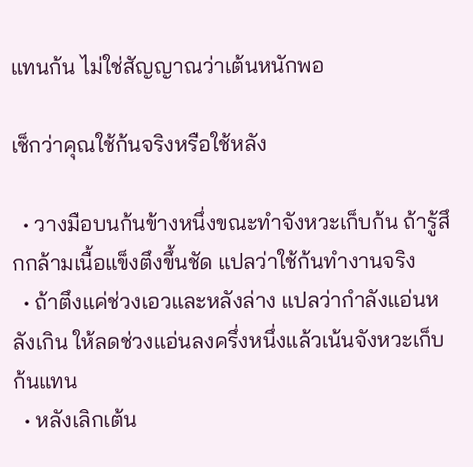แทนก้น ไม่ใช่สัญญาณว่าเต้นหนักพอ

เช็กว่าคุณใช้ก้นจริงหรือใช้หลัง

  • วางมือบนก้นข้างหนึ่งขณะทำจังหวะเก็บก้น ถ้ารู้สึกกล้ามเนื้อแข็งตึงขึ้นชัด แปลว่าใช้ก้นทำงานจริง
  • ถ้าตึงแค่ช่วงเอวและหลังล่าง แปลว่ากำลังแอ่นหลังเกิน ให้ลดช่วงแอ่นลงครึ่งหนึ่งแล้วเน้นจังหวะเก็บก้นแทน
  • หลังเลิกเต้น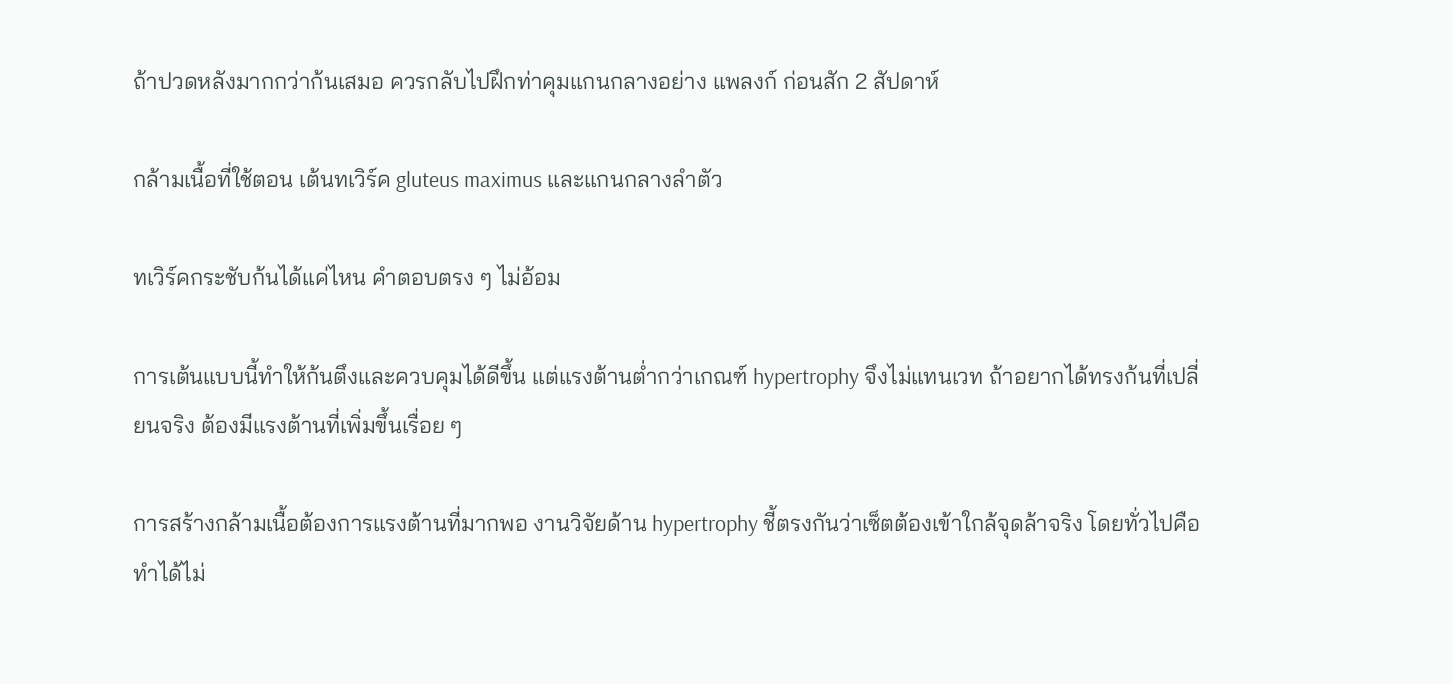ถ้าปวดหลังมากกว่าก้นเสมอ ควรกลับไปฝึกท่าคุมแกนกลางอย่าง แพลงก์ ก่อนสัก 2 สัปดาห์

กล้ามเนื้อที่ใช้ตอน เต้นทเวิร์ค gluteus maximus และแกนกลางลำตัว

ทเวิร์คกระชับก้นได้แค่ไหน คำตอบตรง ๆ ไม่อ้อม

การเต้นแบบนี้ทำให้ก้นตึงและควบคุมได้ดีขึ้น แต่แรงต้านต่ำกว่าเกณฑ์ hypertrophy จึงไม่แทนเวท ถ้าอยากได้ทรงก้นที่เปลี่ยนจริง ต้องมีแรงต้านที่เพิ่มขึ้นเรื่อย ๆ

การสร้างกล้ามเนื้อต้องการแรงต้านที่มากพอ งานวิจัยด้าน hypertrophy ชี้ตรงกันว่าเซ็ตต้องเข้าใกล้จุดล้าจริง โดยทั่วไปคือทำได้ไม่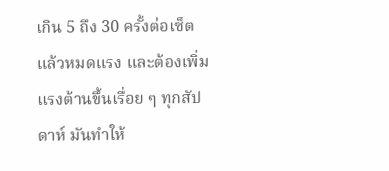เกิน 5 ถึง 30 ครั้งต่อเซ็ตแล้วหมดแรง และต้องเพิ่มแรงต้านขึ้นเรื่อย ๆ ทุกสัปดาห์ มันทำให้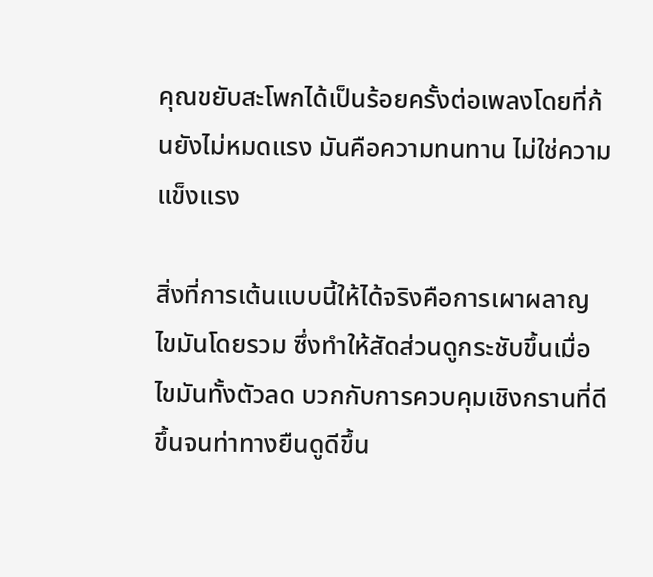คุณขยับสะโพกได้เป็นร้อยครั้งต่อเพลงโดยที่ก้นยังไม่หมดแรง มันคือความทนทาน ไม่ใช่ความแข็งแรง

สิ่งที่การเต้นแบบนี้ให้ได้จริงคือการเผาผลาญไขมันโดยรวม ซึ่งทำให้สัดส่วนดูกระชับขึ้นเมื่อไขมันทั้งตัวลด บวกกับการควบคุมเชิงกรานที่ดีขึ้นจนท่าทางยืนดูดีขึ้น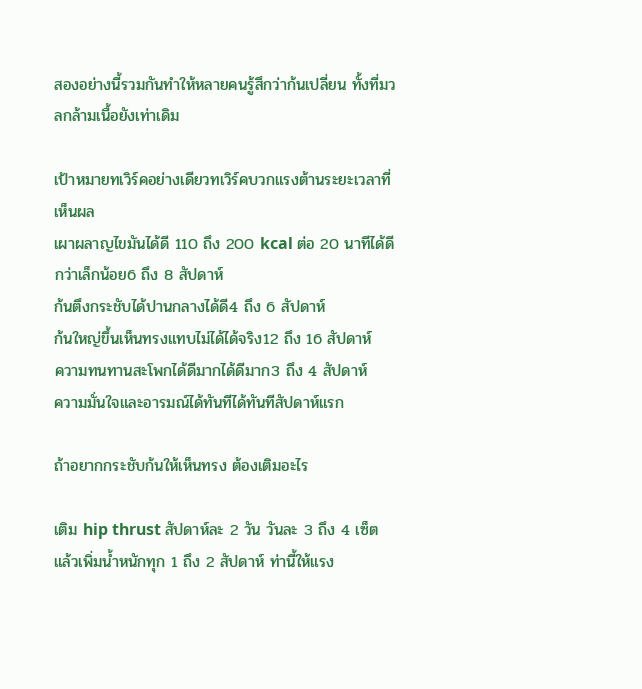สองอย่างนี้รวมกันทำให้หลายคนรู้สึกว่าก้นเปลี่ยน ทั้งที่มวลกล้ามเนื้อยังเท่าเดิม

เป้าหมายทเวิร์คอย่างเดียวทเวิร์คบวกแรงต้านระยะเวลาที่เห็นผล
เผาผลาญไขมันได้ดี 110 ถึง 200 kcal ต่อ 20 นาทีได้ดีกว่าเล็กน้อย6 ถึง 8 สัปดาห์
ก้นตึงกระชับได้ปานกลางได้ดี4 ถึง 6 สัปดาห์
ก้นใหญ่ขึ้นเห็นทรงแทบไม่ได้ได้จริง12 ถึง 16 สัปดาห์
ความทนทานสะโพกได้ดีมากได้ดีมาก3 ถึง 4 สัปดาห์
ความมั่นใจและอารมณ์ได้ทันทีได้ทันทีสัปดาห์แรก

ถ้าอยากกระชับก้นให้เห็นทรง ต้องเติมอะไร

เติม hip thrust สัปดาห์ละ 2 วัน วันละ 3 ถึง 4 เซ็ต แล้วเพิ่มน้ำหนักทุก 1 ถึง 2 สัปดาห์ ท่านี้ให้แรง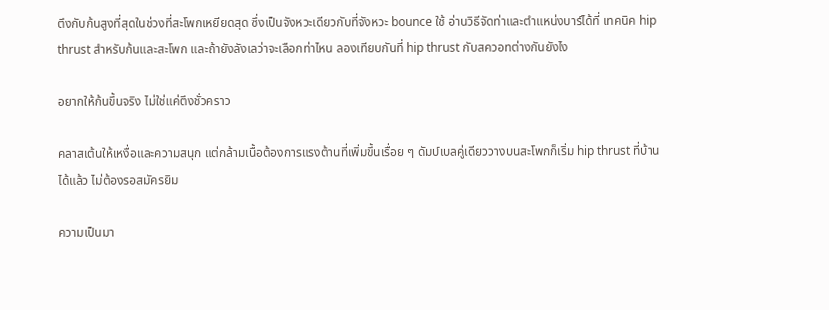ตึงกับก้นสูงที่สุดในช่วงที่สะโพกเหยียดสุด ซึ่งเป็นจังหวะเดียวกับที่จังหวะ bounce ใช้ อ่านวิธีจัดท่าและตำแหน่งบาร์ได้ที่ เทคนิค hip thrust สำหรับก้นและสะโพก และถ้ายังลังเลว่าจะเลือกท่าไหน ลองเทียบกันที่ hip thrust กับสควอทต่างกันยังไง

อยากให้ก้นขึ้นจริง ไม่ใช่แค่ตึงชั่วคราว

คลาสเต้นให้เหงื่อและความสนุก แต่กล้ามเนื้อต้องการแรงต้านที่เพิ่มขึ้นเรื่อย ๆ ดัมบ์เบลคู่เดียววางบนสะโพกก็เริ่ม hip thrust ที่บ้านได้แล้ว ไม่ต้องรอสมัครยิม

ความเป็นมา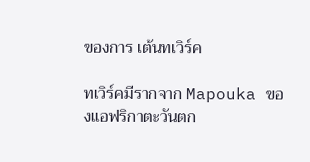ของการ เต้นทเวิร์ค

ทเวิร์คมีรากจาก Mapouka ของแอฟริกาตะวันตก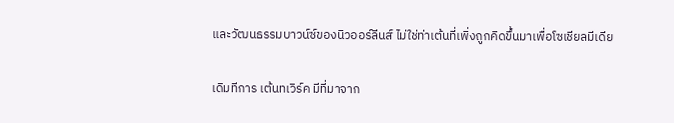และวัฒนธรรมบาวน์ซ์ของนิวออร์ลีนส์ ไม่ใช่ท่าเต้นที่เพิ่งถูกคิดขึ้นมาเพื่อโซเชียลมีเดีย

เดิมทีการ เต้นทเวิร์ค มีที่มาจาก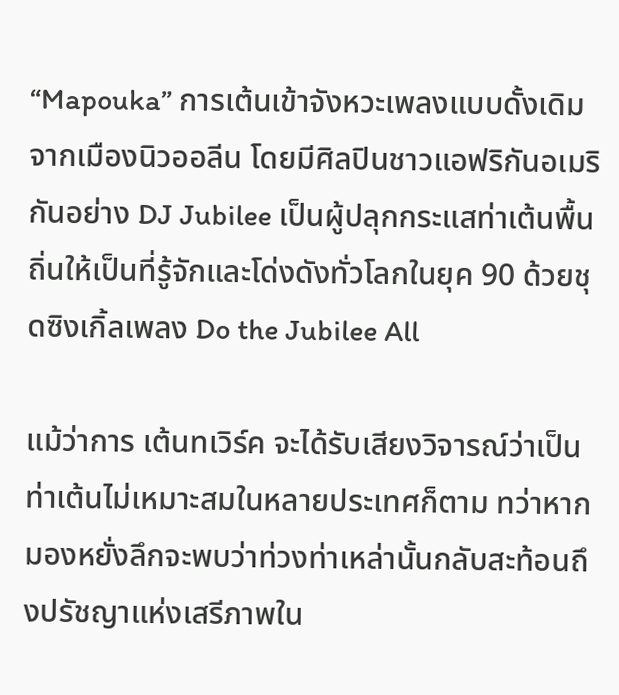“Mapouka” การเต้นเข้าจังหวะเพลงแบบดั้งเดิมจากเมืองนิวออลีน โดยมีศิลปินชาวแอฟริกันอเมริกันอย่าง DJ Jubilee เป็นผู้ปลุกกระแสท่าเต้นพื้นถิ่นให้เป็นที่รู้จักและโด่งดังทั่วโลกในยุค 90 ด้วยชุดซิงเกิ้ลเพลง Do the Jubilee All

แม้ว่าการ เต้นทเวิร์ค จะได้รับเสียงวิจารณ์ว่าเป็นท่าเต้นไม่เหมาะสมในหลายประเทศก็ตาม ทว่าหากมองหยั่งลึกจะพบว่าท่วงท่าเหล่านั้นกลับสะท้อนถึงปรัชญาแห่งเสรีภาพใน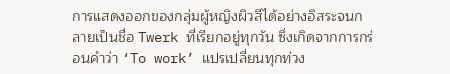การแสดงออกของกลุ่มผู้หญิงผิวสีได้อย่างอิสระจนกลายเป็นชื่อ Twerk ที่เรียกอยู่ทุกวัน ซึ่งเกิดจากการกร่อนคำว่า ‘To work’ แปรเปลี่ยนทุกท่วง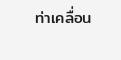ท่าเคลื่อน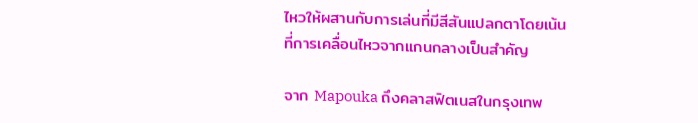ไหวให้ผสานกับการเล่นที่มีสีสันแปลกตาโดยเน้นที่การเคลื่อนไหวจากแกนกลางเป็นสำคัญ

จาก Mapouka ถึงคลาสฟิตเนสในกรุงเทพ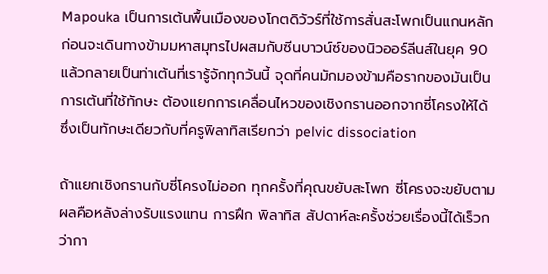Mapouka เป็นการเต้นพื้นเมืองของโกตดิวัวร์ที่ใช้การสั่นสะโพกเป็นแกนหลัก ก่อนจะเดินทางข้ามมหาสมุทรไปผสมกับซีนบาวน์ซ์ของนิวออร์ลีนส์ในยุค 90 แล้วกลายเป็นท่าเต้นที่เรารู้จักทุกวันนี้ จุดที่คนมักมองข้ามคือรากของมันเป็นการเต้นที่ใช้ทักษะ ต้องแยกการเคลื่อนไหวของเชิงกรานออกจากซี่โครงให้ได้ ซึ่งเป็นทักษะเดียวกับที่ครูพิลาทิสเรียกว่า pelvic dissociation

ถ้าแยกเชิงกรานกับซี่โครงไม่ออก ทุกครั้งที่คุณขยับสะโพก ซี่โครงจะขยับตาม ผลคือหลังล่างรับแรงแทน การฝึก พิลาทิส สัปดาห์ละครั้งช่วยเรื่องนี้ได้เร็วกว่ากา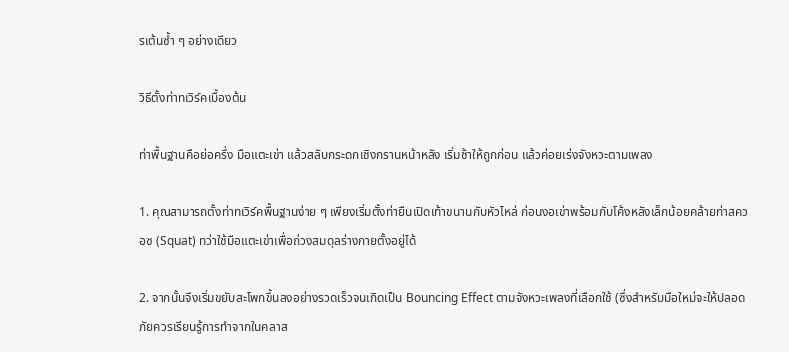รเต้นซ้ำ ๆ อย่างเดียว

วิธีตั้งท่าทเวิร์คเบื้องต้น

ท่าพื้นฐานคือย่อครึ่ง มือแตะเข่า แล้วสลับกระดกเชิงกรานหน้าหลัง เริ่มช้าให้ถูกก่อน แล้วค่อยเร่งจังหวะตามเพลง

1. คุณสามารถตั้งท่าทเวิร์คพื้นฐานง่าย ๆ เพียงเริ่มตั้งท่ายืนเปิดเท้าขนานกับหัวไหล่ ก่อนงอเข่าพร้อมกับโค้งหลังเล็กน้อยคล้ายท่าสควอซ (Squat) ทว่าใช้มือแตะเข่าเพื่อถ่วงสมดุลร่างกายตั้งอยู่ได้

2. จากนั้นจึงเริ่มขยับสะโพกขึ้นลงอย่างรวดเร็วจนเกิดเป็น Bouncing Effect ตามจังหวะเพลงที่เลือกใช้ (ซึ่งสำหรับมือใหม่จะให้ปลอดภัยควรเรียนรู้การทำจากในคลาส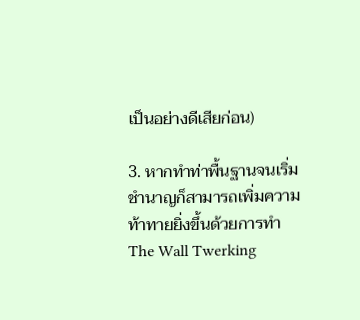เป็นอย่างดีเสียก่อน)

3. หากทำท่าพื้นฐานจนเริ่มชำนาญก็สามารถเพิ่มความท้าทายยิ่งขึ้นด้วยการทำ The Wall Twerking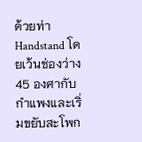ด้วยท่า Handstand โดยเว้นช่องว่าง 45 องศากับกำแพงและเริ่มขยับสะโพก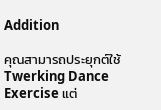Addition

คุณสามารถประยุกต์ใช้ Twerking Dance Exercise แต่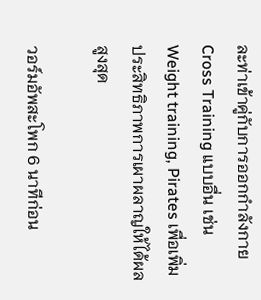ละท่าเข้าคู่กับการออกกำลังกาย Cross Training แบบอื่น เช่น Weight training, Pirates เพื่อเพิ่มประสิทธิภาพการเผาผลาญให้ได้ผลสูงสุด

วอร์มอัพสะโพก 6 นาทีก่อน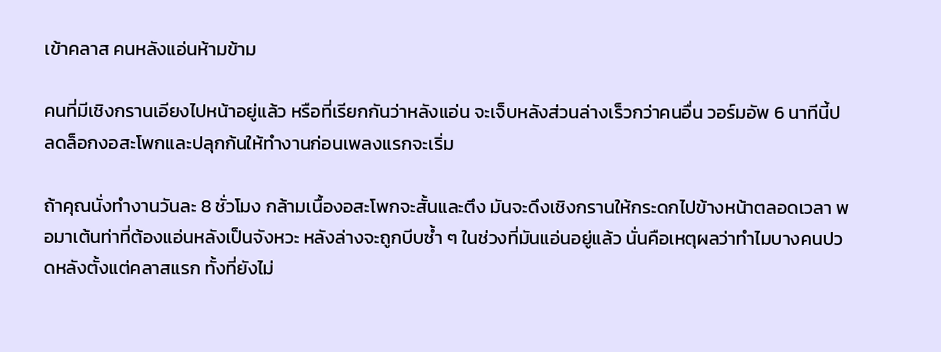เข้าคลาส คนหลังแอ่นห้ามข้าม

คนที่มีเชิงกรานเอียงไปหน้าอยู่แล้ว หรือที่เรียกกันว่าหลังแอ่น จะเจ็บหลังส่วนล่างเร็วกว่าคนอื่น วอร์มอัพ 6 นาทีนี้ปลดล็อกงอสะโพกและปลุกก้นให้ทำงานก่อนเพลงแรกจะเริ่ม

ถ้าคุณนั่งทำงานวันละ 8 ชั่วโมง กล้ามเนื้องอสะโพกจะสั้นและตึง มันจะดึงเชิงกรานให้กระดกไปข้างหน้าตลอดเวลา พอมาเต้นท่าที่ต้องแอ่นหลังเป็นจังหวะ หลังล่างจะถูกบีบซ้ำ ๆ ในช่วงที่มันแอ่นอยู่แล้ว นั่นคือเหตุผลว่าทำไมบางคนปวดหลังตั้งแต่คลาสแรก ทั้งที่ยังไม่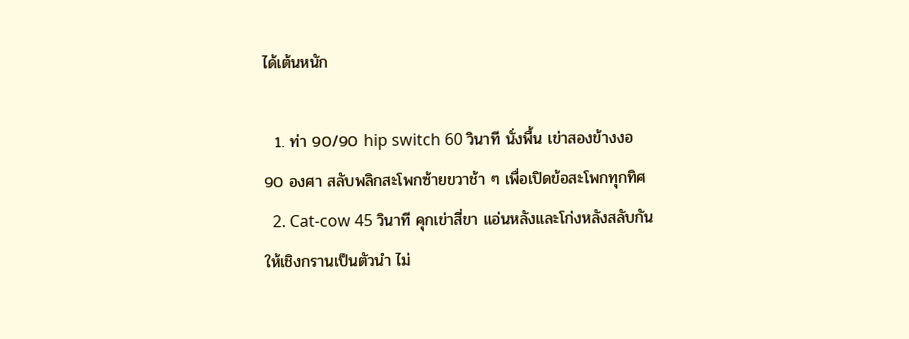ได้เต้นหนัก

  1. ท่า 90/90 hip switch 60 วินาที นั่งพื้น เข่าสองข้างงอ 90 องศา สลับพลิกสะโพกซ้ายขวาช้า ๆ เพื่อเปิดข้อสะโพกทุกทิศ
  2. Cat-cow 45 วินาที คุกเข่าสี่ขา แอ่นหลังและโก่งหลังสลับกัน ให้เชิงกรานเป็นตัวนำ ไม่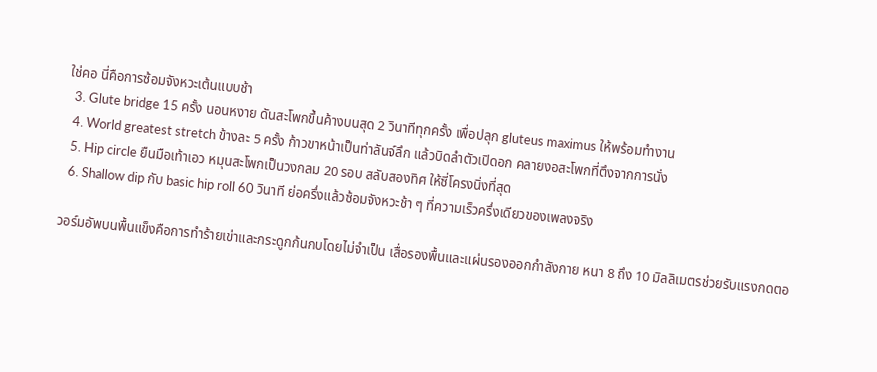ใช่คอ นี่คือการซ้อมจังหวะเต้นแบบช้า
  3. Glute bridge 15 ครั้ง นอนหงาย ดันสะโพกขึ้นค้างบนสุด 2 วินาทีทุกครั้ง เพื่อปลุก gluteus maximus ให้พร้อมทำงาน
  4. World greatest stretch ข้างละ 5 ครั้ง ก้าวขาหน้าเป็นท่าลันจ์ลึก แล้วบิดลำตัวเปิดอก คลายงอสะโพกที่ตึงจากการนั่ง
  5. Hip circle ยืนมือเท้าเอว หมุนสะโพกเป็นวงกลม 20 รอบ สลับสองทิศ ให้ซี่โครงนิ่งที่สุด
  6. Shallow dip กับ basic hip roll 60 วินาที ย่อครึ่งแล้วซ้อมจังหวะช้า ๆ ที่ความเร็วครึ่งเดียวของเพลงจริง

วอร์มอัพบนพื้นแข็งคือการทำร้ายเข่าและกระดูกก้นกบโดยไม่จำเป็น เสื่อรองพื้นและแผ่นรองออกกำลังกาย หนา 8 ถึง 10 มิลลิเมตรช่วยรับแรงกดตอ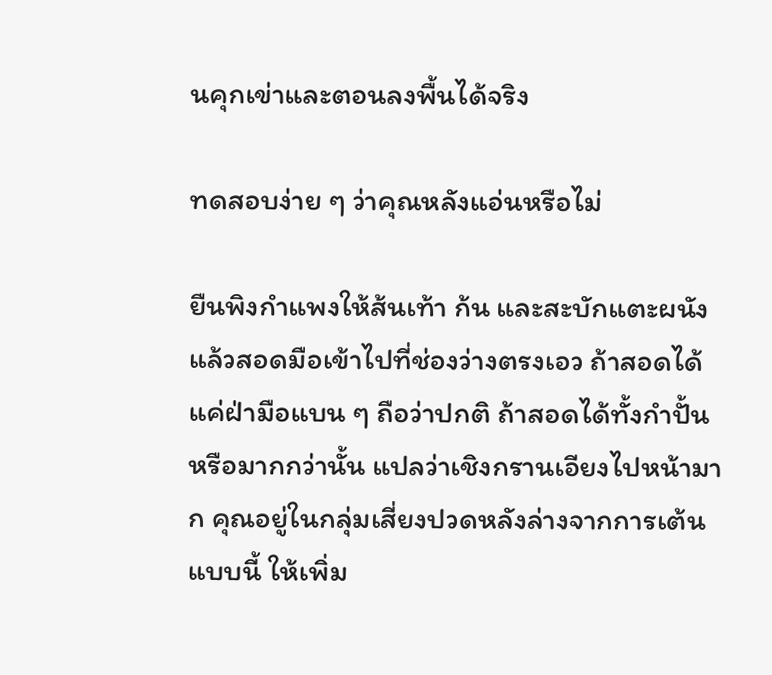นคุกเข่าและตอนลงพื้นได้จริง

ทดสอบง่าย ๆ ว่าคุณหลังแอ่นหรือไม่

ยืนพิงกำแพงให้ส้นเท้า ก้น และสะบักแตะผนัง แล้วสอดมือเข้าไปที่ช่องว่างตรงเอว ถ้าสอดได้แค่ฝ่ามือแบน ๆ ถือว่าปกติ ถ้าสอดได้ทั้งกำปั้นหรือมากกว่านั้น แปลว่าเชิงกรานเอียงไปหน้ามาก คุณอยู่ในกลุ่มเสี่ยงปวดหลังล่างจากการเต้นแบบนี้ ให้เพิ่ม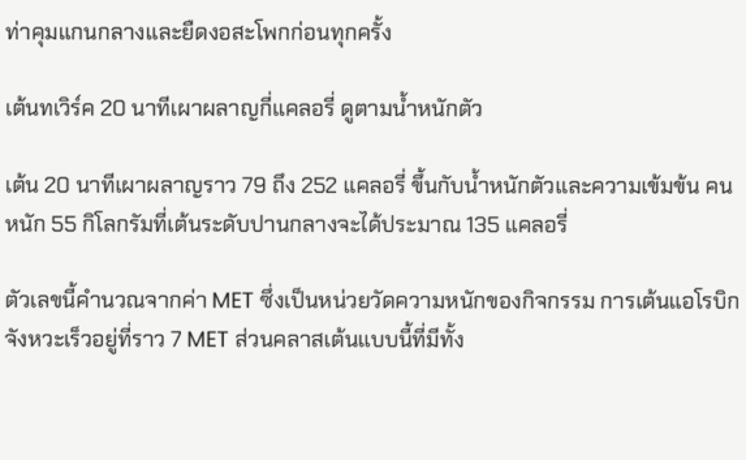ท่าคุมแกนกลางและยืดงอสะโพกก่อนทุกครั้ง

เต้นทเวิร์ค 20 นาทีเผาผลาญกี่แคลอรี่ ดูตามน้ำหนักตัว

เต้น 20 นาทีเผาผลาญราว 79 ถึง 252 แคลอรี่ ขึ้นกับน้ำหนักตัวและความเข้มข้น คนหนัก 55 กิโลกรัมที่เต้นระดับปานกลางจะได้ประมาณ 135 แคลอรี่

ตัวเลขนี้คำนวณจากค่า MET ซึ่งเป็นหน่วยวัดความหนักของกิจกรรม การเต้นแอโรบิกจังหวะเร็วอยู่ที่ราว 7 MET ส่วนคลาสเต้นแบบนี้ที่มีทั้ง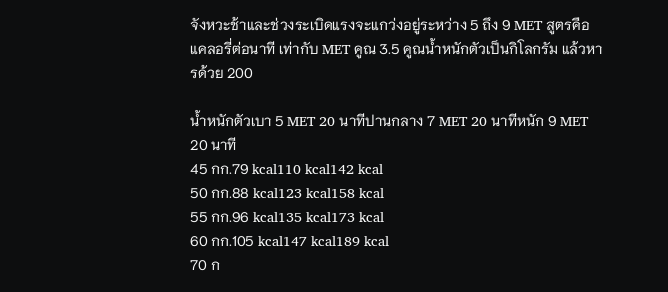จังหวะช้าและช่วงระเบิดแรงจะแกว่งอยู่ระหว่าง 5 ถึง 9 MET สูตรคือ แคลอรี่ต่อนาที เท่ากับ MET คูณ 3.5 คูณน้ำหนักตัวเป็นกิโลกรัม แล้วหารด้วย 200

น้ำหนักตัวเบา 5 MET 20 นาทีปานกลาง 7 MET 20 นาทีหนัก 9 MET 20 นาที
45 กก.79 kcal110 kcal142 kcal
50 กก.88 kcal123 kcal158 kcal
55 กก.96 kcal135 kcal173 kcal
60 กก.105 kcal147 kcal189 kcal
70 ก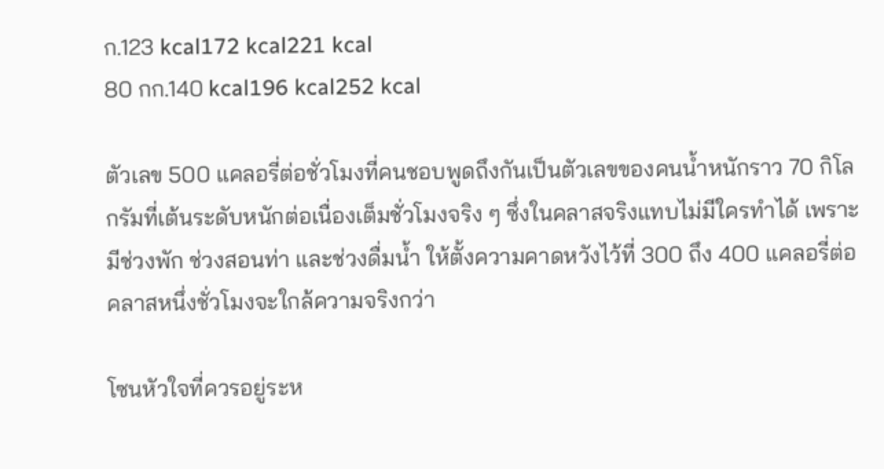ก.123 kcal172 kcal221 kcal
80 กก.140 kcal196 kcal252 kcal

ตัวเลข 500 แคลอรี่ต่อชั่วโมงที่คนชอบพูดถึงกันเป็นตัวเลขของคนน้ำหนักราว 70 กิโลกรัมที่เต้นระดับหนักต่อเนื่องเต็มชั่วโมงจริง ๆ ซึ่งในคลาสจริงแทบไม่มีใครทำได้ เพราะมีช่วงพัก ช่วงสอนท่า และช่วงดื่มน้ำ ให้ตั้งความคาดหวังไว้ที่ 300 ถึง 400 แคลอรี่ต่อคลาสหนึ่งชั่วโมงจะใกล้ความจริงกว่า

โซนหัวใจที่ควรอยู่ระห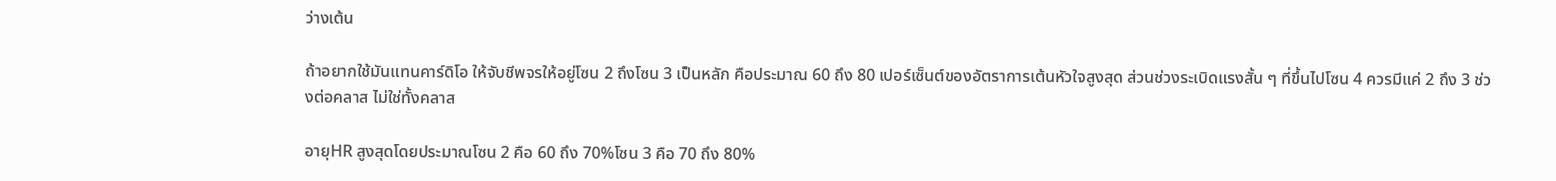ว่างเต้น

ถ้าอยากใช้มันแทนคาร์ดิโอ ให้จับชีพจรให้อยู่โซน 2 ถึงโซน 3 เป็นหลัก คือประมาณ 60 ถึง 80 เปอร์เซ็นต์ของอัตราการเต้นหัวใจสูงสุด ส่วนช่วงระเบิดแรงสั้น ๆ ที่ขึ้นไปโซน 4 ควรมีแค่ 2 ถึง 3 ช่วงต่อคลาส ไม่ใช่ทั้งคลาส

อายุHR สูงสุดโดยประมาณโซน 2 คือ 60 ถึง 70%โซน 3 คือ 70 ถึง 80%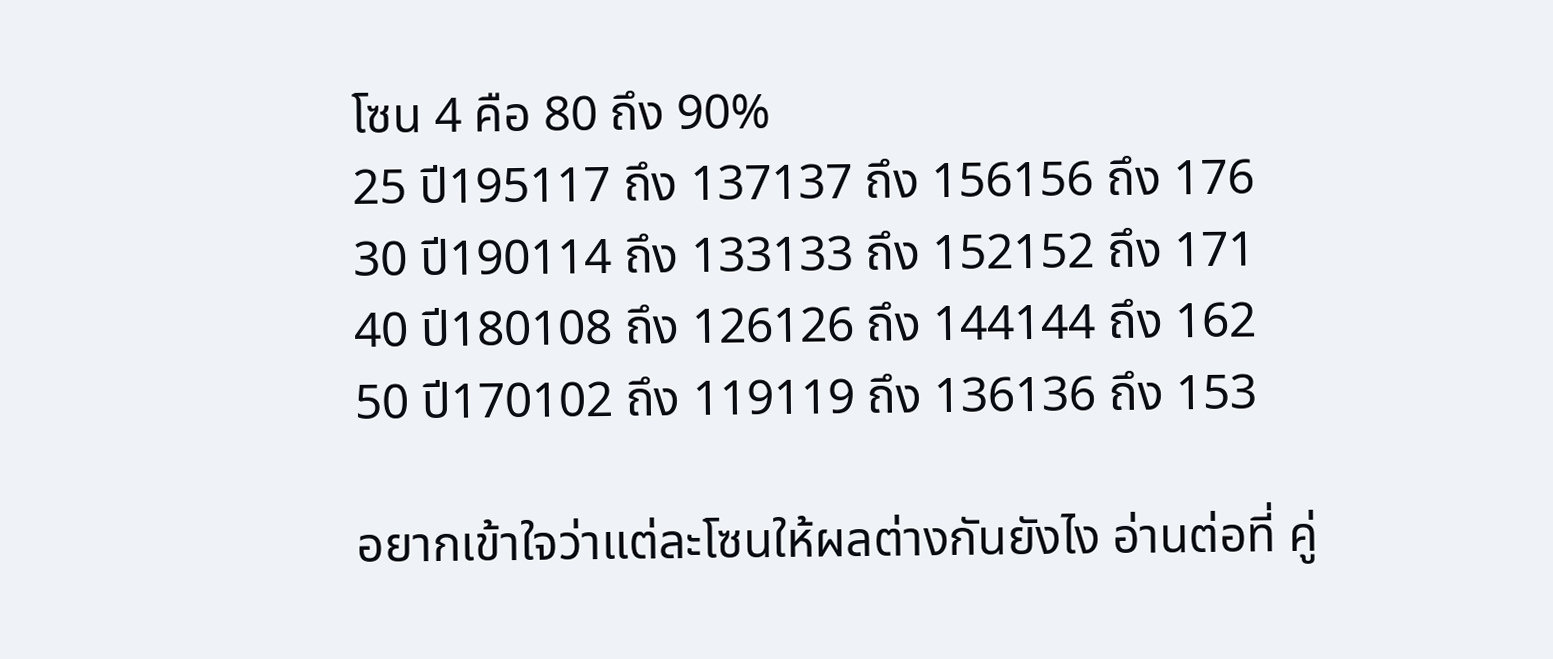โซน 4 คือ 80 ถึง 90%
25 ปี195117 ถึง 137137 ถึง 156156 ถึง 176
30 ปี190114 ถึง 133133 ถึง 152152 ถึง 171
40 ปี180108 ถึง 126126 ถึง 144144 ถึง 162
50 ปี170102 ถึง 119119 ถึง 136136 ถึง 153

อยากเข้าใจว่าแต่ละโซนให้ผลต่างกันยังไง อ่านต่อที่ คู่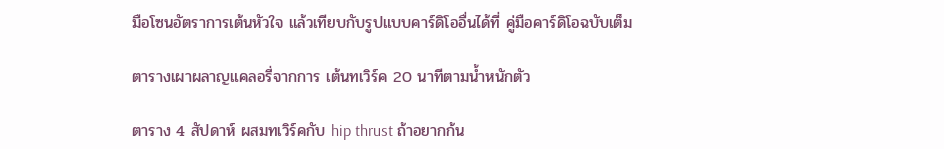มือโซนอัตราการเต้นหัวใจ แล้วเทียบกับรูปแบบคาร์ดิโออื่นได้ที่ คู่มือคาร์ดิโอฉบับเต็ม

ตารางเผาผลาญแคลอรี่จากการ เต้นทเวิร์ค 20 นาทีตามน้ำหนักตัว

ตาราง 4 สัปดาห์ ผสมทเวิร์คกับ hip thrust ถ้าอยากก้น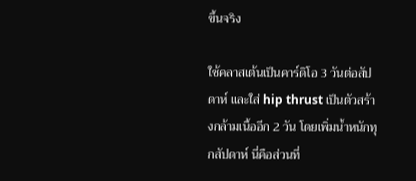ขึ้นจริง

ใช้คลาสเต้นเป็นคาร์ดิโอ 3 วันต่อสัปดาห์ และใส่ hip thrust เป็นตัวสร้างกล้ามเนื้ออีก 2 วัน โดยเพิ่มน้ำหนักทุกสัปดาห์ นี่คือส่วนที่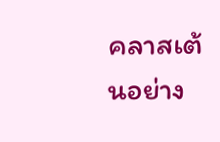คลาสเต้นอย่าง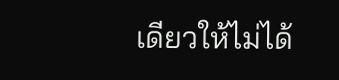เดียวให้ไม่ได้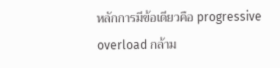หลักการมีข้อเดียวคือ progressive overload กล้าม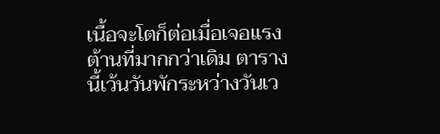เนื้อจะโตก็ต่อเมื่อเจอแรงต้านที่มากกว่าเดิม ตารางนี้เว้นวันพักระหว่างวันเว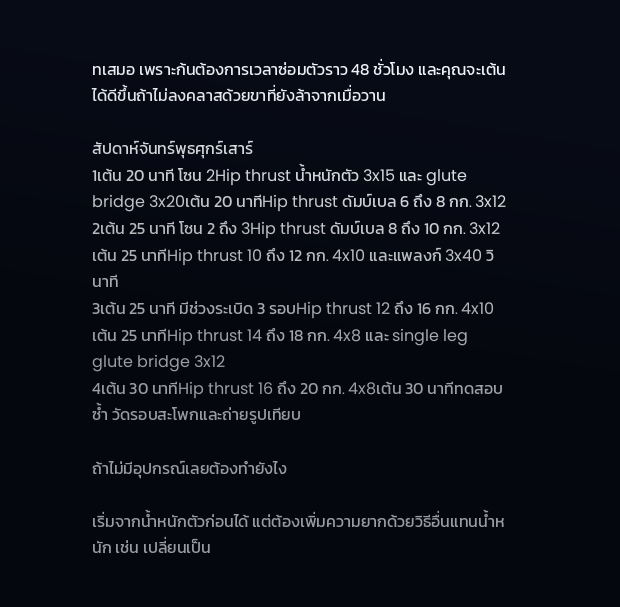ทเสมอ เพราะก้นต้องการเวลาซ่อมตัวราว 48 ชั่วโมง และคุณจะเต้นได้ดีขึ้นถ้าไม่ลงคลาสด้วยขาที่ยังล้าจากเมื่อวาน

สัปดาห์จันทร์พุธศุกร์เสาร์
1เต้น 20 นาที โซน 2Hip thrust น้ำหนักตัว 3x15 และ glute bridge 3x20เต้น 20 นาทีHip thrust ดัมบ์เบล 6 ถึง 8 กก. 3x12
2เต้น 25 นาที โซน 2 ถึง 3Hip thrust ดัมบ์เบล 8 ถึง 10 กก. 3x12เต้น 25 นาทีHip thrust 10 ถึง 12 กก. 4x10 และแพลงก์ 3x40 วินาที
3เต้น 25 นาที มีช่วงระเบิด 3 รอบHip thrust 12 ถึง 16 กก. 4x10เต้น 25 นาทีHip thrust 14 ถึง 18 กก. 4x8 และ single leg glute bridge 3x12
4เต้น 30 นาทีHip thrust 16 ถึง 20 กก. 4x8เต้น 30 นาทีทดสอบซ้ำ วัดรอบสะโพกและถ่ายรูปเทียบ

ถ้าไม่มีอุปกรณ์เลยต้องทำยังไง

เริ่มจากน้ำหนักตัวก่อนได้ แต่ต้องเพิ่มความยากด้วยวิธีอื่นแทนน้ำหนัก เช่น เปลี่ยนเป็น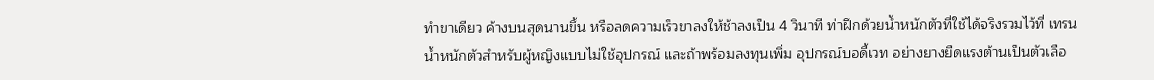ทำขาเดียว ค้างบนสุดนานขึ้น หรือลดความเร็วขาลงให้ช้าลงเป็น 4 วินาที ท่าฝึกด้วยน้ำหนักตัวที่ใช้ได้จริงรวมไว้ที่ เทรนน้ำหนักตัวสำหรับผู้หญิงแบบไม่ใช้อุปกรณ์ และถ้าพร้อมลงทุนเพิ่ม อุปกรณ์บอดี้เวท อย่างยางยืดแรงต้านเป็นตัวเลือ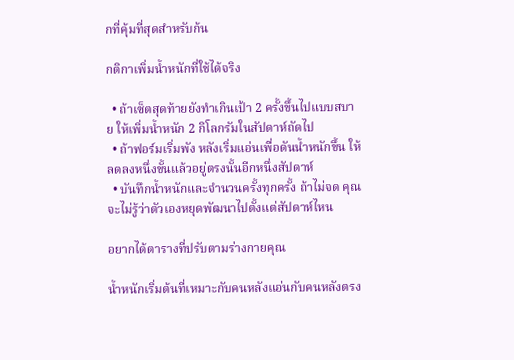กที่คุ้มที่สุดสำหรับก้น

กติกาเพิ่มน้ำหนักที่ใช้ได้จริง

  • ถ้าเซ็ตสุดท้ายยังทำเกินเป้า 2 ครั้งขึ้นไปแบบสบาย ให้เพิ่มน้ำหนัก 2 กิโลกรัมในสัปดาห์ถัดไป
  • ถ้าฟอร์มเริ่มพัง หลังเริ่มแอ่นเพื่อดันน้ำหนักขึ้น ให้ลดลงหนึ่งขั้นแล้วอยู่ตรงนั้นอีกหนึ่งสัปดาห์
  • บันทึกน้ำหนักและจำนวนครั้งทุกครั้ง ถ้าไม่จด คุณจะไม่รู้ว่าตัวเองหยุดพัฒนาไปตั้งแต่สัปดาห์ไหน

อยากได้ตารางที่ปรับตามร่างกายคุณ

น้ำหนักเริ่มต้นที่เหมาะกับคนหลังแอ่นกับคนหลังตรง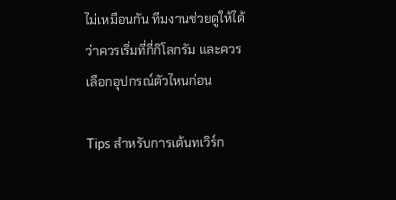ไม่เหมือนกัน ทีมงานช่วยดูให้ได้ว่าควรเริ่มที่กี่กิโลกรัม และควรเลือกอุปกรณ์ตัวไหนก่อน

Tips สำหรับการเต้นทเวิร์ก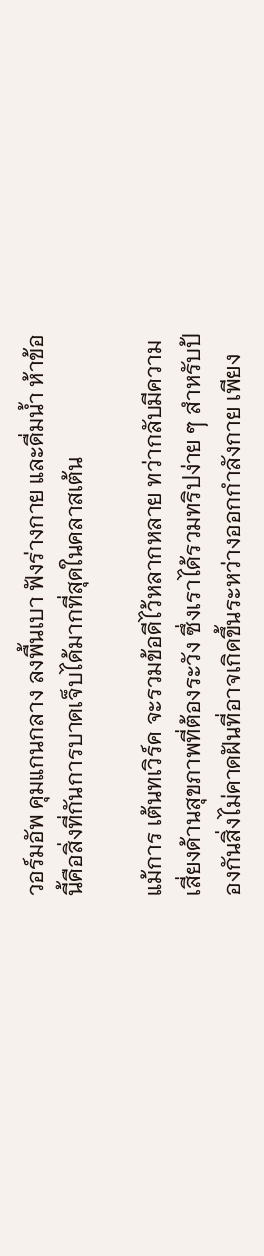วอร์มอัพ คุมแกนกลาง ลงพื้นเบา ฟังร่างกาย และดื่มน้ำ ห้าข้อนี้คือสิ่งที่กันการบาดเจ็บได้มากที่สุดในคลาสเต้น

แม้การ เต้นทเวิร์ค จะรวมข้อดีไว้หลากหลาย ทว่ากลับมีความเสี่ยงด้านสุขภาพที่ต้องระวัง ซึ่งเราได้รวมทริปง่าย ๆ สำหรับป้องกันสิ่งไม่คาดฝันที่อาจเกิดขึ้นระหว่างออกกำลังกาย เพียง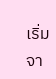เริ่มจา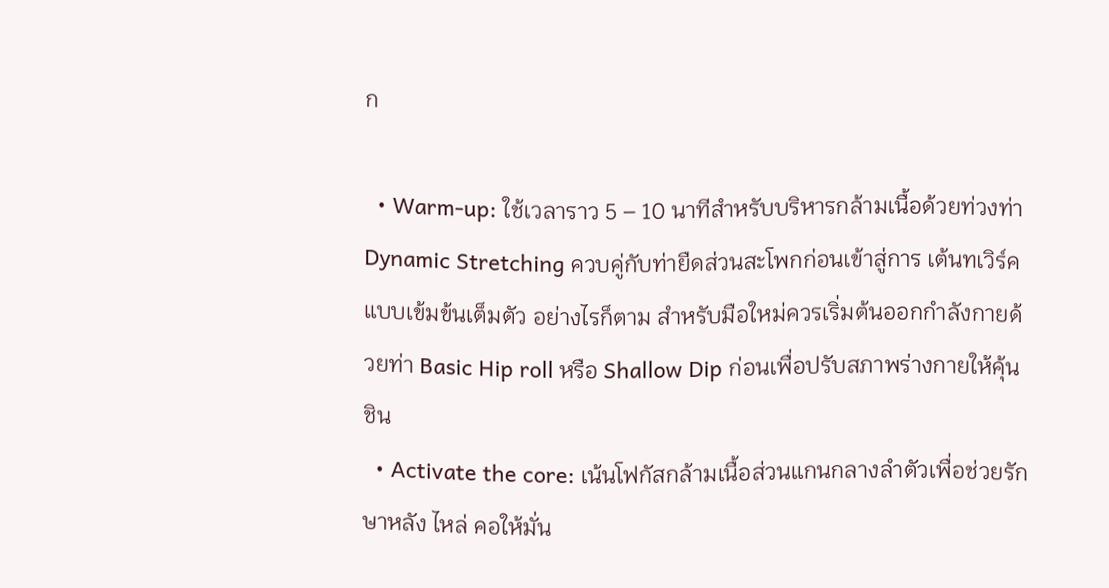ก

  • Warm-up: ใช้เวลาราว 5 – 10 นาทีสำหรับบริหารกล้ามเนื้อด้วยท่วงท่า Dynamic Stretching ควบคู่กับท่ายืดส่วนสะโพกก่อนเข้าสู่การ เต้นทเวิร์ค แบบเข้มข้นเต็มตัว อย่างไรก็ตาม สำหรับมือใหม่ควรเริ่มต้นออกกำลังกายด้วยท่า Basic Hip roll หรือ Shallow Dip ก่อนเพื่อปรับสภาพร่างกายให้คุ้นชิน
  • Activate the core: เน้นโฟกัสกล้ามเนื้อส่วนแกนกลางลำตัวเพื่อช่วยรักษาหลัง ไหล่ คอให้มั่น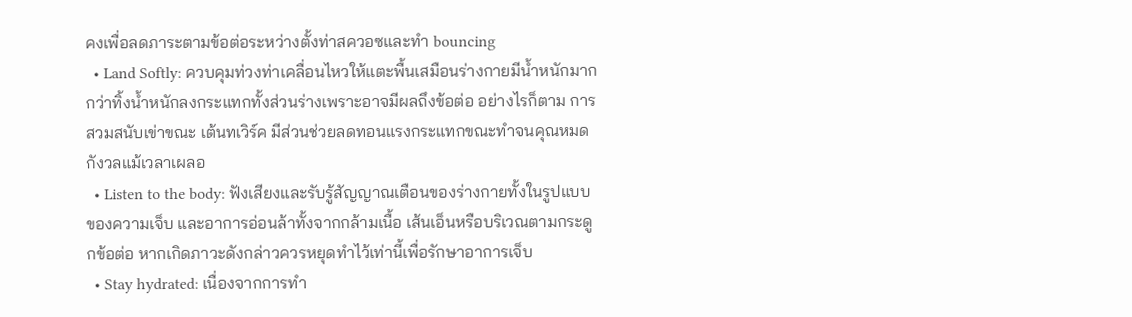คงเพื่อลดภาระตามข้อต่อระหว่างตั้งท่าสควอซและทำ bouncing
  • Land Softly: ควบคุมท่วงท่าเคลื่อนไหวให้แตะพื้นเสมือนร่างกายมีน้ำหนักมากกว่าทิ้งน้ำหนักลงกระแทกทั้งส่วนร่างเพราะอาจมีผลถึงข้อต่อ อย่างไรก็ตาม การสวมสนับเข่าขณะ เต้นทเวิร์ค มีส่วนช่วยลดทอนแรงกระแทกขณะทำจนคุณหมดกังวลแม้เวลาเผลอ
  • Listen to the body: ฟังเสียงและรับรู้สัญญาณเตือนของร่างกายทั้งในรูปแบบของความเจ็บ และอาการอ่อนล้าทั้งจากกล้ามเนื้อ เส้นเอ็นหรือบริเวณตามกระดูกข้อต่อ หากเกิดภาวะดังกล่าวควรหยุดทำไว้เท่านี้เพื่อรักษาอาการเจ็บ
  • Stay hydrated: เนื่องจากการทำ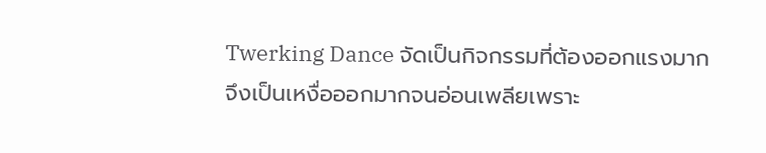Twerking Dance จัดเป็นกิจกรรมที่ต้องออกแรงมาก จึงเป็นเหงื่อออกมากจนอ่อนเพลียเพราะ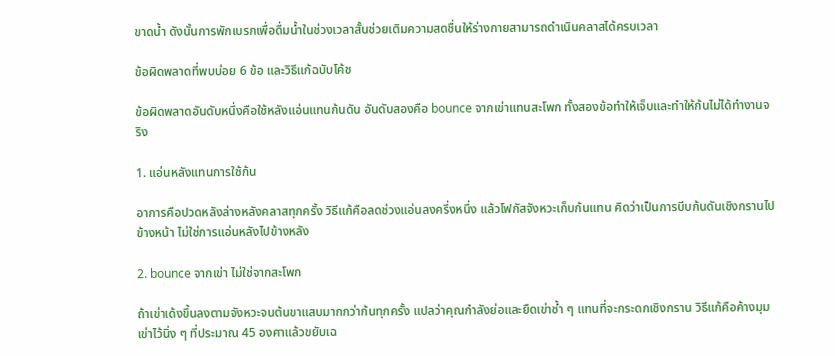ขาดน้ำ ดังนั้นการพักเบรกเพื่อดื่มน้ำในช่วงเวลาสั้นช่วยเติมความสดชื่นให้ร่างกายสามารถดำเนินคลาสได้ครบเวลา

ข้อผิดพลาดที่พบบ่อย 6 ข้อ และวิธีแก้ฉบับโค้ช

ข้อผิดพลาดอันดับหนึ่งคือใช้หลังแอ่นแทนก้นดัน อันดับสองคือ bounce จากเข่าแทนสะโพก ทั้งสองข้อทำให้เจ็บและทำให้ก้นไม่ได้ทำงานจริง

1. แอ่นหลังแทนการใช้ก้น

อาการคือปวดหลังล่างหลังคลาสทุกครั้ง วิธีแก้คือลดช่วงแอ่นลงครึ่งหนึ่ง แล้วโฟกัสจังหวะเก็บก้นแทน คิดว่าเป็นการบีบก้นดันเชิงกรานไปข้างหน้า ไม่ใช่การแอ่นหลังไปข้างหลัง

2. bounce จากเข่า ไม่ใช่จากสะโพก

ถ้าเข่าเด้งขึ้นลงตามจังหวะจนต้นขาแสบมากกว่าก้นทุกครั้ง แปลว่าคุณกำลังย่อและยืดเข่าซ้ำ ๆ แทนที่จะกระดกเชิงกราน วิธีแก้คือค้างมุมเข่าไว้นิ่ง ๆ ที่ประมาณ 45 องศาแล้วขยับเฉ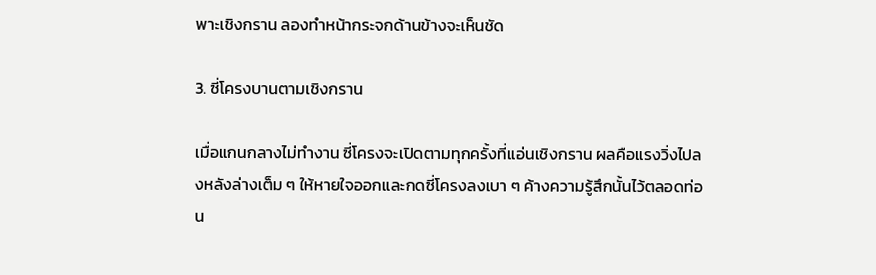พาะเชิงกราน ลองทำหน้ากระจกด้านข้างจะเห็นชัด

3. ซี่โครงบานตามเชิงกราน

เมื่อแกนกลางไม่ทำงาน ซี่โครงจะเปิดตามทุกครั้งที่แอ่นเชิงกราน ผลคือแรงวิ่งไปลงหลังล่างเต็ม ๆ ให้หายใจออกและกดซี่โครงลงเบา ๆ ค้างความรู้สึกนั้นไว้ตลอดท่อน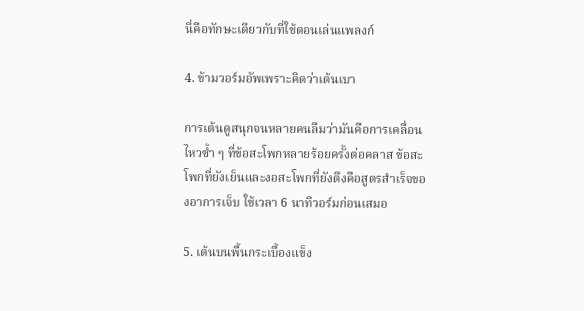นี่คือทักษะเดียวกับที่ใช้ตอนเล่นแพลงก์

4. ข้ามวอร์มอัพเพราะคิดว่าเต้นเบา

การเต้นดูสนุกจนหลายคนลืมว่ามันคือการเคลื่อนไหวซ้ำ ๆ ที่ข้อสะโพกหลายร้อยครั้งต่อคลาส ข้อสะโพกที่ยังเย็นและงอสะโพกที่ยังตึงคือสูตรสำเร็จของอาการเจ็บ ใช้เวลา 6 นาทีวอร์มก่อนเสมอ

5. เต้นบนพื้นกระเบื้องแข็ง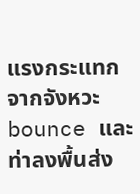แรงกระแทกจากจังหวะ bounce และท่าลงพื้นส่ง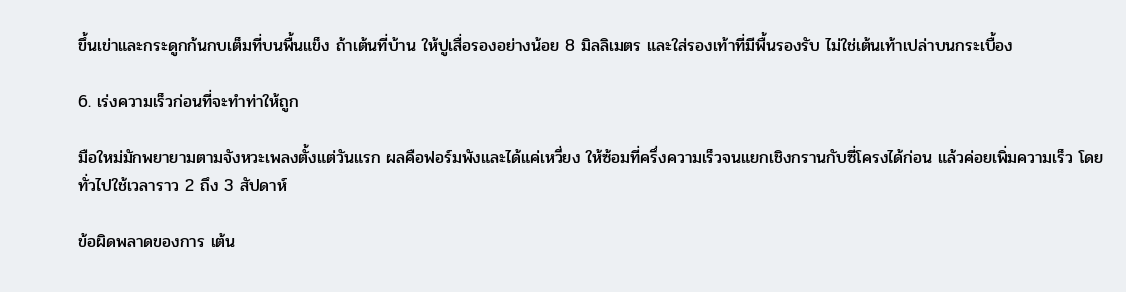ขึ้นเข่าและกระดูกก้นกบเต็มที่บนพื้นแข็ง ถ้าเต้นที่บ้าน ให้ปูเสื่อรองอย่างน้อย 8 มิลลิเมตร และใส่รองเท้าที่มีพื้นรองรับ ไม่ใช่เต้นเท้าเปล่าบนกระเบื้อง

6. เร่งความเร็วก่อนที่จะทำท่าให้ถูก

มือใหม่มักพยายามตามจังหวะเพลงตั้งแต่วันแรก ผลคือฟอร์มพังและได้แค่เหวี่ยง ให้ซ้อมที่ครึ่งความเร็วจนแยกเชิงกรานกับซี่โครงได้ก่อน แล้วค่อยเพิ่มความเร็ว โดยทั่วไปใช้เวลาราว 2 ถึง 3 สัปดาห์

ข้อผิดพลาดของการ เต้น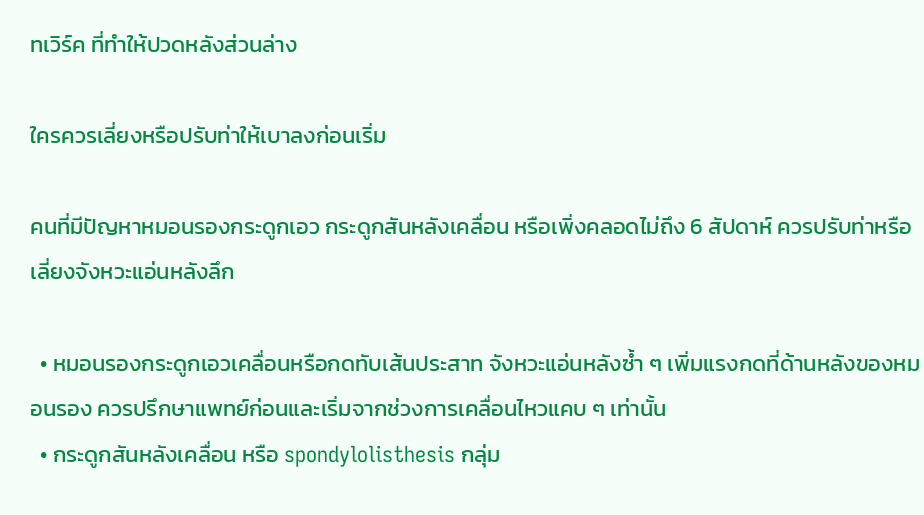ทเวิร์ค ที่ทำให้ปวดหลังส่วนล่าง

ใครควรเลี่ยงหรือปรับท่าให้เบาลงก่อนเริ่ม

คนที่มีปัญหาหมอนรองกระดูกเอว กระดูกสันหลังเคลื่อน หรือเพิ่งคลอดไม่ถึง 6 สัปดาห์ ควรปรับท่าหรือเลี่ยงจังหวะแอ่นหลังลึก

  • หมอนรองกระดูกเอวเคลื่อนหรือกดทับเส้นประสาท จังหวะแอ่นหลังซ้ำ ๆ เพิ่มแรงกดที่ด้านหลังของหมอนรอง ควรปรึกษาแพทย์ก่อนและเริ่มจากช่วงการเคลื่อนไหวแคบ ๆ เท่านั้น
  • กระดูกสันหลังเคลื่อน หรือ spondylolisthesis กลุ่ม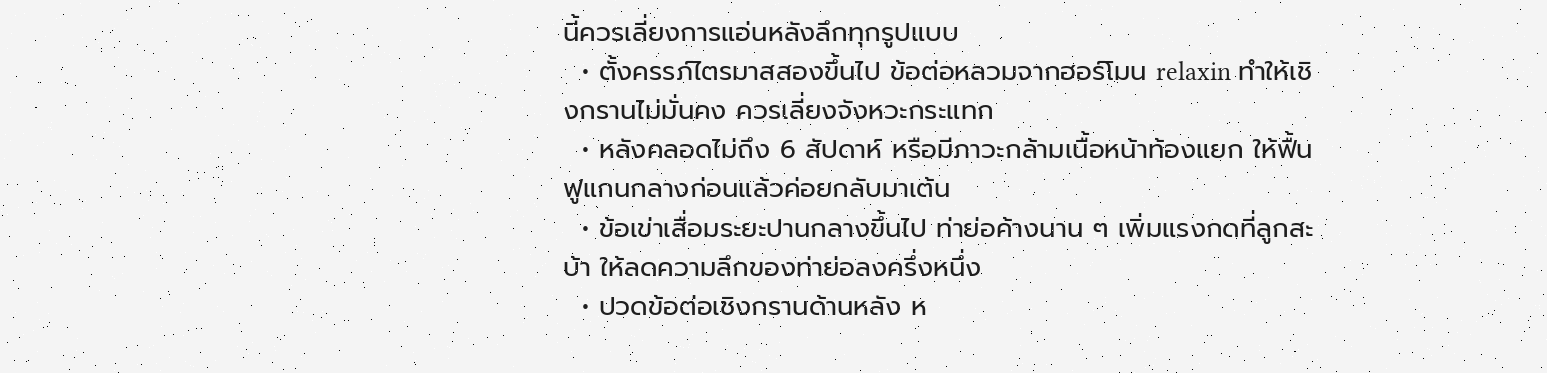นี้ควรเลี่ยงการแอ่นหลังลึกทุกรูปแบบ
  • ตั้งครรภ์ไตรมาสสองขึ้นไป ข้อต่อหลวมจากฮอร์โมน relaxin ทำให้เชิงกรานไม่มั่นคง ควรเลี่ยงจังหวะกระแทก
  • หลังคลอดไม่ถึง 6 สัปดาห์ หรือมีภาวะกล้ามเนื้อหน้าท้องแยก ให้ฟื้นฟูแกนกลางก่อนแล้วค่อยกลับมาเต้น
  • ข้อเข่าเสื่อมระยะปานกลางขึ้นไป ท่าย่อค้างนาน ๆ เพิ่มแรงกดที่ลูกสะบ้า ให้ลดความลึกของท่าย่อลงครึ่งหนึ่ง
  • ปวดข้อต่อเชิงกรานด้านหลัง ห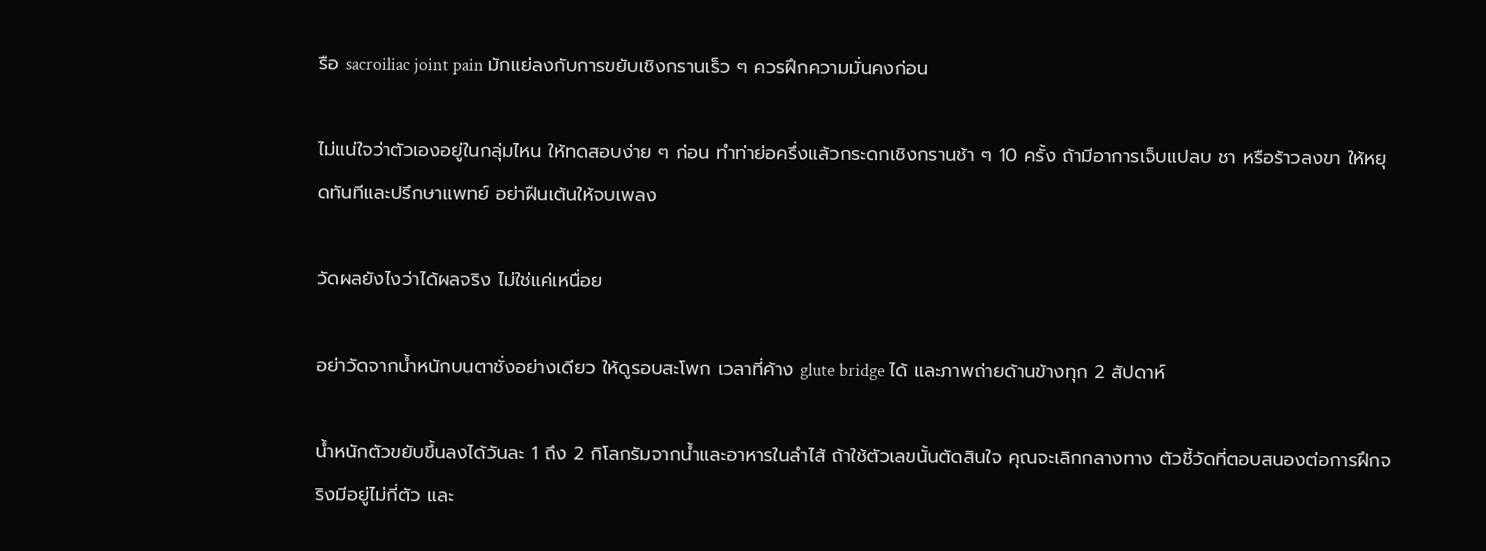รือ sacroiliac joint pain มักแย่ลงกับการขยับเชิงกรานเร็ว ๆ ควรฝึกความมั่นคงก่อน

ไม่แน่ใจว่าตัวเองอยู่ในกลุ่มไหน ให้ทดสอบง่าย ๆ ก่อน ทำท่าย่อครึ่งแล้วกระดกเชิงกรานช้า ๆ 10 ครั้ง ถ้ามีอาการเจ็บแปลบ ชา หรือร้าวลงขา ให้หยุดทันทีและปรึกษาแพทย์ อย่าฝืนเต้นให้จบเพลง

วัดผลยังไงว่าได้ผลจริง ไม่ใช่แค่เหนื่อย

อย่าวัดจากน้ำหนักบนตาชั่งอย่างเดียว ให้ดูรอบสะโพก เวลาที่ค้าง glute bridge ได้ และภาพถ่ายด้านข้างทุก 2 สัปดาห์

น้ำหนักตัวขยับขึ้นลงได้วันละ 1 ถึง 2 กิโลกรัมจากน้ำและอาหารในลำไส้ ถ้าใช้ตัวเลขนั้นตัดสินใจ คุณจะเลิกกลางทาง ตัวชี้วัดที่ตอบสนองต่อการฝึกจริงมีอยู่ไม่กี่ตัว และ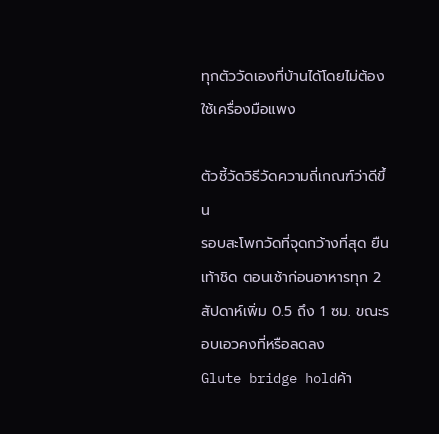ทุกตัววัดเองที่บ้านได้โดยไม่ต้องใช้เครื่องมือแพง

ตัวชี้วัดวิธีวัดความถี่เกณฑ์ว่าดีขึ้น
รอบสะโพกวัดที่จุดกว้างที่สุด ยืนเท้าชิด ตอนเช้าก่อนอาหารทุก 2 สัปดาห์เพิ่ม 0.5 ถึง 1 ซม. ขณะรอบเอวคงที่หรือลดลง
Glute bridge holdค้า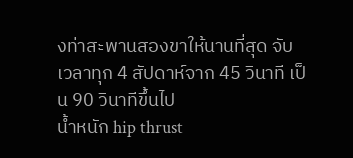งท่าสะพานสองขาให้นานที่สุด จับเวลาทุก 4 สัปดาห์จาก 45 วินาที เป็น 90 วินาทีขึ้นไป
น้ำหนัก hip thrust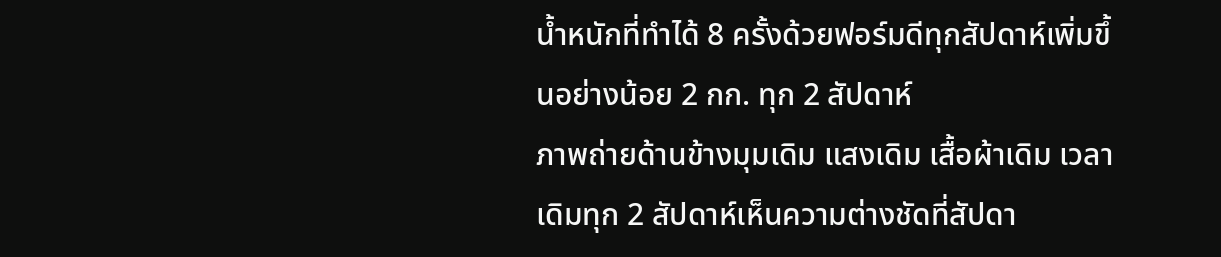น้ำหนักที่ทำได้ 8 ครั้งด้วยฟอร์มดีทุกสัปดาห์เพิ่มขึ้นอย่างน้อย 2 กก. ทุก 2 สัปดาห์
ภาพถ่ายด้านข้างมุมเดิม แสงเดิม เสื้อผ้าเดิม เวลาเดิมทุก 2 สัปดาห์เห็นความต่างชัดที่สัปดา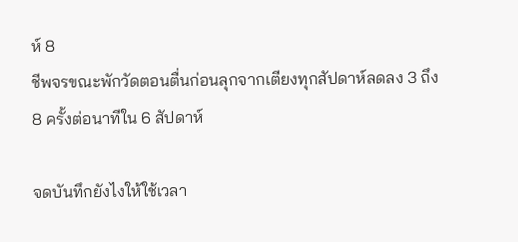ห์ 8
ชีพจรขณะพักวัดตอนตื่นก่อนลุกจากเตียงทุกสัปดาห์ลดลง 3 ถึง 8 ครั้งต่อนาทีใน 6 สัปดาห์

จดบันทึกยังไงให้ใช้เวลา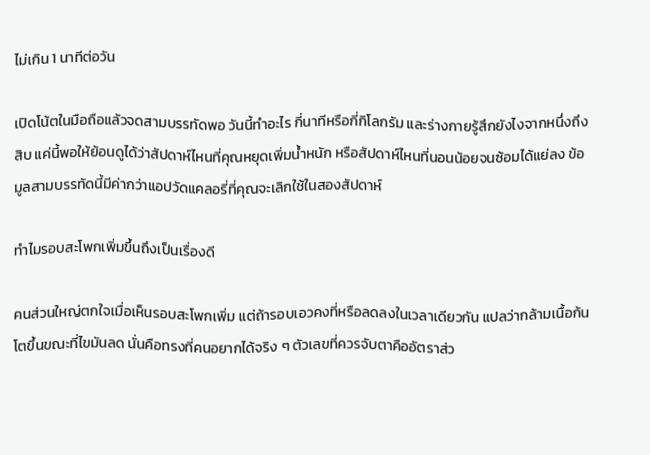ไม่เกิน 1 นาทีต่อวัน

เปิดโน้ตในมือถือแล้วจดสามบรรทัดพอ วันนี้ทำอะไร กี่นาทีหรือกี่กิโลกรัม และร่างกายรู้สึกยังไงจากหนึ่งถึงสิบ แค่นี้พอให้ย้อนดูได้ว่าสัปดาห์ไหนที่คุณหยุดเพิ่มน้ำหนัก หรือสัปดาห์ไหนที่นอนน้อยจนซ้อมได้แย่ลง ข้อมูลสามบรรทัดนี้มีค่ากว่าแอปวัดแคลอรี่ที่คุณจะเลิกใช้ในสองสัปดาห์

ทำไมรอบสะโพกเพิ่มขึ้นถึงเป็นเรื่องดี

คนส่วนใหญ่ตกใจเมื่อเห็นรอบสะโพกเพิ่ม แต่ถ้ารอบเอวคงที่หรือลดลงในเวลาเดียวกัน แปลว่ากล้ามเนื้อก้นโตขึ้นขณะที่ไขมันลด นั่นคือทรงที่คนอยากได้จริง ๆ ตัวเลขที่ควรจับตาคืออัตราส่ว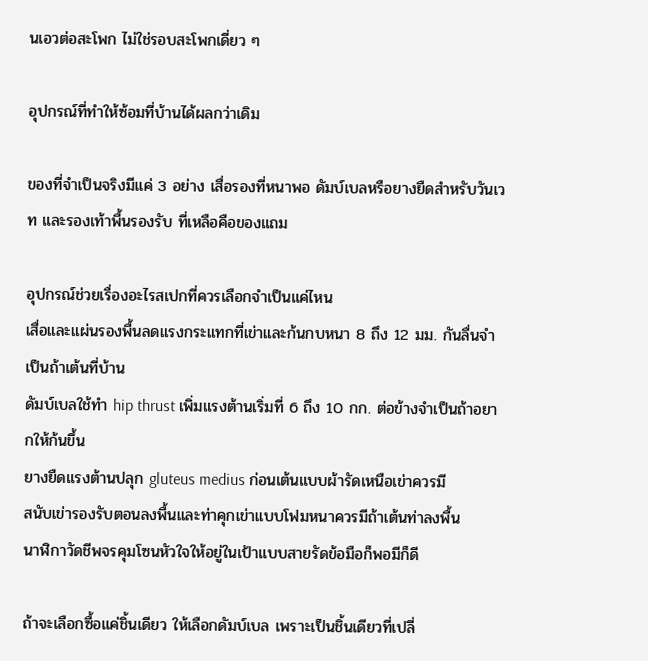นเอวต่อสะโพก ไม่ใช่รอบสะโพกเดี่ยว ๆ

อุปกรณ์ที่ทำให้ซ้อมที่บ้านได้ผลกว่าเดิม

ของที่จำเป็นจริงมีแค่ 3 อย่าง เสื่อรองที่หนาพอ ดัมบ์เบลหรือยางยืดสำหรับวันเวท และรองเท้าพื้นรองรับ ที่เหลือคือของแถม

อุปกรณ์ช่วยเรื่องอะไรสเปกที่ควรเลือกจำเป็นแค่ไหน
เสื่อและแผ่นรองพื้นลดแรงกระแทกที่เข่าและก้นกบหนา 8 ถึง 12 มม. กันลื่นจำเป็นถ้าเต้นที่บ้าน
ดัมบ์เบลใช้ทำ hip thrust เพิ่มแรงต้านเริ่มที่ 6 ถึง 10 กก. ต่อข้างจำเป็นถ้าอยากให้ก้นขึ้น
ยางยืดแรงต้านปลุก gluteus medius ก่อนเต้นแบบผ้ารัดเหนือเข่าควรมี
สนับเข่ารองรับตอนลงพื้นและท่าคุกเข่าแบบโฟมหนาควรมีถ้าเต้นท่าลงพื้น
นาฬิกาวัดชีพจรคุมโซนหัวใจให้อยู่ในเป้าแบบสายรัดข้อมือก็พอมีก็ดี

ถ้าจะเลือกซื้อแค่ชิ้นเดียว ให้เลือกดัมบ์เบล เพราะเป็นชิ้นเดียวที่เปลี่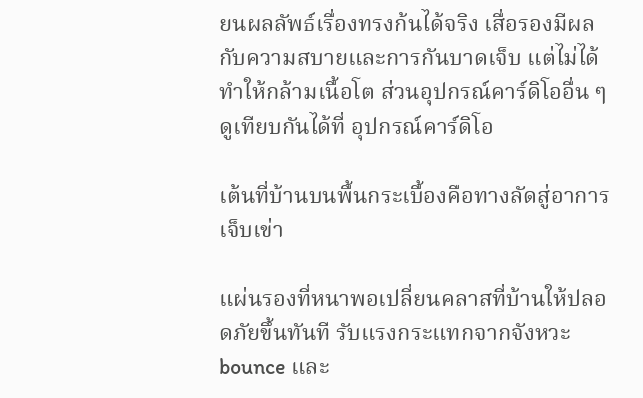ยนผลลัพธ์เรื่องทรงก้นได้จริง เสื่อรองมีผลกับความสบายและการกันบาดเจ็บ แต่ไม่ได้ทำให้กล้ามเนื้อโต ส่วนอุปกรณ์คาร์ดิโออื่น ๆ ดูเทียบกันได้ที่ อุปกรณ์คาร์ดิโอ

เต้นที่บ้านบนพื้นกระเบื้องคือทางลัดสู่อาการเจ็บเข่า

แผ่นรองที่หนาพอเปลี่ยนคลาสที่บ้านให้ปลอดภัยขึ้นทันที รับแรงกระแทกจากจังหวะ bounce และ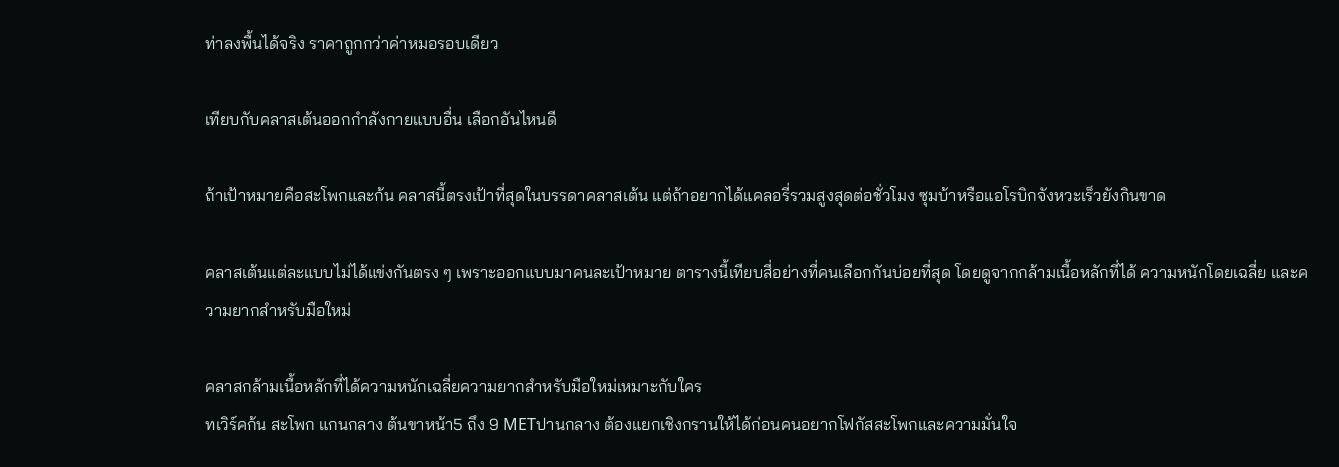ท่าลงพื้นได้จริง ราคาถูกกว่าค่าหมอรอบเดียว

เทียบกับคลาสเต้นออกกำลังกายแบบอื่น เลือกอันไหนดี

ถ้าเป้าหมายคือสะโพกและก้น คลาสนี้ตรงเป้าที่สุดในบรรดาคลาสเต้น แต่ถ้าอยากได้แคลอรี่รวมสูงสุดต่อชั่วโมง ซุมบ้าหรือแอโรบิกจังหวะเร็วยังกินขาด

คลาสเต้นแต่ละแบบไม่ได้แข่งกันตรง ๆ เพราะออกแบบมาคนละเป้าหมาย ตารางนี้เทียบสี่อย่างที่คนเลือกกันบ่อยที่สุด โดยดูจากกล้ามเนื้อหลักที่ได้ ความหนักโดยเฉลี่ย และความยากสำหรับมือใหม่

คลาสกล้ามเนื้อหลักที่ได้ความหนักเฉลี่ยความยากสำหรับมือใหม่เหมาะกับใคร
ทเวิร์คก้น สะโพก แกนกลาง ต้นขาหน้า5 ถึง 9 METปานกลาง ต้องแยกเชิงกรานให้ได้ก่อนคนอยากโฟกัสสะโพกและความมั่นใจ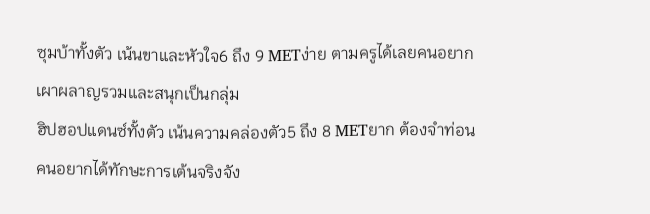ซุมบ้าทั้งตัว เน้นขาและหัวใจ6 ถึง 9 METง่าย ตามครูได้เลยคนอยากเผาผลาญรวมและสนุกเป็นกลุ่ม
ฮิปฮอปแดนซ์ทั้งตัว เน้นความคล่องตัว5 ถึง 8 METยาก ต้องจำท่อนคนอยากได้ทักษะการเต้นจริงจัง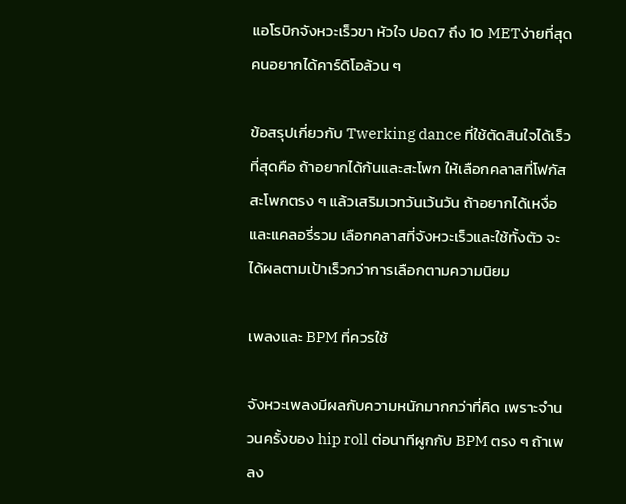แอโรบิกจังหวะเร็วขา หัวใจ ปอด7 ถึง 10 METง่ายที่สุดคนอยากได้คาร์ดิโอล้วน ๆ

ข้อสรุปเกี่ยวกับ Twerking dance ที่ใช้ตัดสินใจได้เร็วที่สุดคือ ถ้าอยากได้ก้นและสะโพก ให้เลือกคลาสที่โฟกัสสะโพกตรง ๆ แล้วเสริมเวทวันเว้นวัน ถ้าอยากได้เหงื่อและแคลอรี่รวม เลือกคลาสที่จังหวะเร็วและใช้ทั้งตัว จะได้ผลตามเป้าเร็วกว่าการเลือกตามความนิยม

เพลงและ BPM ที่ควรใช้

จังหวะเพลงมีผลกับความหนักมากกว่าที่คิด เพราะจำนวนครั้งของ hip roll ต่อนาทีผูกกับ BPM ตรง ๆ ถ้าเพลง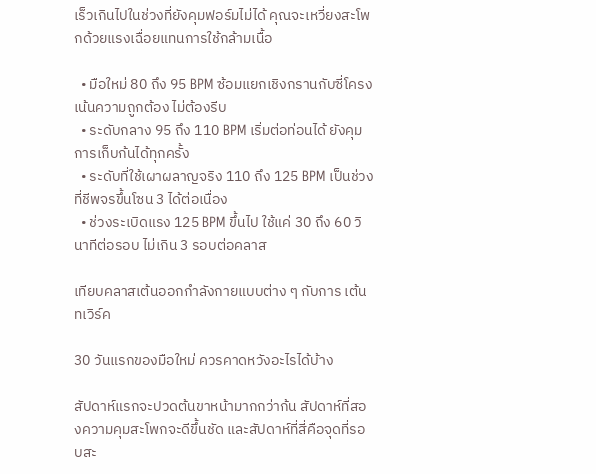เร็วเกินไปในช่วงที่ยังคุมฟอร์มไม่ได้ คุณจะเหวี่ยงสะโพกด้วยแรงเฉื่อยแทนการใช้กล้ามเนื้อ

  • มือใหม่ 80 ถึง 95 BPM ซ้อมแยกเชิงกรานกับซี่โครง เน้นความถูกต้อง ไม่ต้องรีบ
  • ระดับกลาง 95 ถึง 110 BPM เริ่มต่อท่อนได้ ยังคุมการเก็บก้นได้ทุกครั้ง
  • ระดับที่ใช้เผาผลาญจริง 110 ถึง 125 BPM เป็นช่วงที่ชีพจรขึ้นโซน 3 ได้ต่อเนื่อง
  • ช่วงระเบิดแรง 125 BPM ขึ้นไป ใช้แค่ 30 ถึง 60 วินาทีต่อรอบ ไม่เกิน 3 รอบต่อคลาส

เทียบคลาสเต้นออกกำลังกายแบบต่าง ๆ กับการ เต้นทเวิร์ค

30 วันแรกของมือใหม่ ควรคาดหวังอะไรได้บ้าง

สัปดาห์แรกจะปวดต้นขาหน้ามากกว่าก้น สัปดาห์ที่สองความคุมสะโพกจะดีขึ้นชัด และสัปดาห์ที่สี่คือจุดที่รอบสะ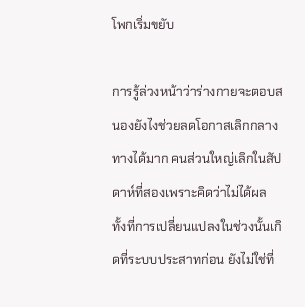โพกเริ่มขยับ

การรู้ล่วงหน้าว่าร่างกายจะตอบสนองยังไงช่วยลดโอกาสเลิกกลางทางได้มาก คนส่วนใหญ่เลิกในสัปดาห์ที่สองเพราะคิดว่าไม่ได้ผล ทั้งที่การเปลี่ยนแปลงในช่วงนั้นเกิดที่ระบบประสาทก่อน ยังไม่ใช่ที่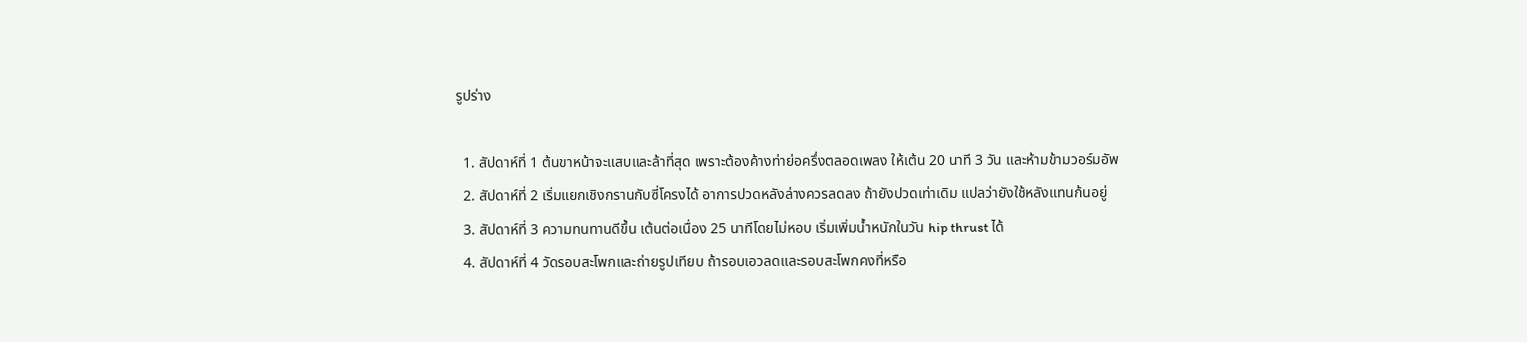รูปร่าง

  1. สัปดาห์ที่ 1 ต้นขาหน้าจะแสบและล้าที่สุด เพราะต้องค้างท่าย่อครึ่งตลอดเพลง ให้เต้น 20 นาที 3 วัน และห้ามข้ามวอร์มอัพ
  2. สัปดาห์ที่ 2 เริ่มแยกเชิงกรานกับซี่โครงได้ อาการปวดหลังล่างควรลดลง ถ้ายังปวดเท่าเดิม แปลว่ายังใช้หลังแทนก้นอยู่
  3. สัปดาห์ที่ 3 ความทนทานดีขึ้น เต้นต่อเนื่อง 25 นาทีโดยไม่หอบ เริ่มเพิ่มน้ำหนักในวัน hip thrust ได้
  4. สัปดาห์ที่ 4 วัดรอบสะโพกและถ่ายรูปเทียบ ถ้ารอบเอวลดและรอบสะโพกคงที่หรือ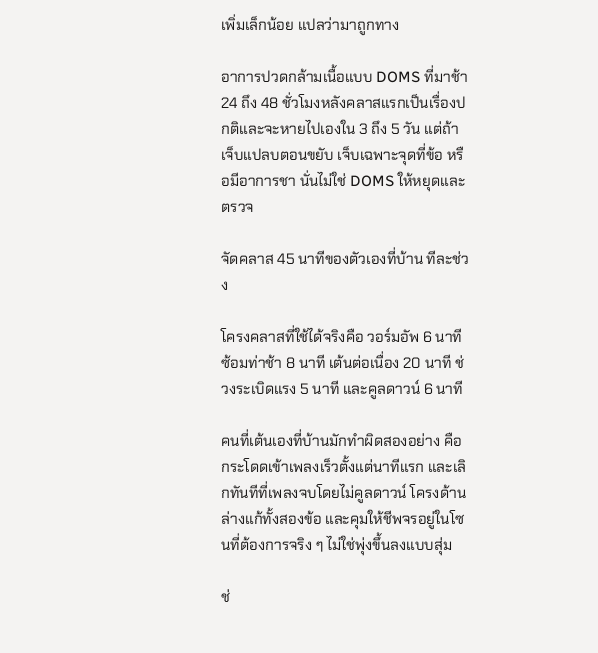เพิ่มเล็กน้อย แปลว่ามาถูกทาง

อาการปวดกล้ามเนื้อแบบ DOMS ที่มาช้า 24 ถึง 48 ชั่วโมงหลังคลาสแรกเป็นเรื่องปกติและจะหายไปเองใน 3 ถึง 5 วัน แต่ถ้าเจ็บแปลบตอนขยับ เจ็บเฉพาะจุดที่ข้อ หรือมีอาการชา นั่นไม่ใช่ DOMS ให้หยุดและตรวจ

จัดคลาส 45 นาทีของตัวเองที่บ้าน ทีละช่วง

โครงคลาสที่ใช้ได้จริงคือ วอร์มอัพ 6 นาที ซ้อมท่าช้า 8 นาที เต้นต่อเนื่อง 20 นาที ช่วงระเบิดแรง 5 นาที และคูลดาวน์ 6 นาที

คนที่เต้นเองที่บ้านมักทำผิดสองอย่าง คือกระโดดเข้าเพลงเร็วตั้งแต่นาทีแรก และเลิกทันทีที่เพลงจบโดยไม่คูลดาวน์ โครงด้านล่างแก้ทั้งสองข้อ และคุมให้ชีพจรอยู่ในโซนที่ต้องการจริง ๆ ไม่ใช่พุ่งขึ้นลงแบบสุ่ม

ช่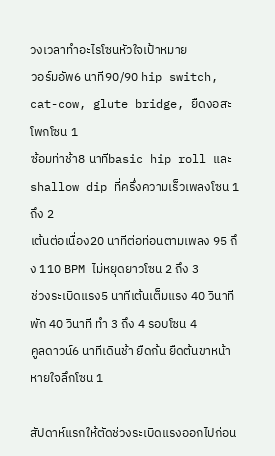วงเวลาทำอะไรโซนหัวใจเป้าหมาย
วอร์มอัพ6 นาที90/90 hip switch, cat-cow, glute bridge, ยืดงอสะโพกโซน 1
ซ้อมท่าช้า8 นาทีbasic hip roll และ shallow dip ที่ครึ่งความเร็วเพลงโซน 1 ถึง 2
เต้นต่อเนื่อง20 นาทีต่อท่อนตามเพลง 95 ถึง 110 BPM ไม่หยุดยาวโซน 2 ถึง 3
ช่วงระเบิดแรง5 นาทีเต้นเต็มแรง 40 วินาที พัก 40 วินาที ทำ 3 ถึง 4 รอบโซน 4
คูลดาวน์6 นาทีเดินช้า ยืดก้น ยืดต้นขาหน้า หายใจลึกโซน 1

สัปดาห์แรกให้ตัดช่วงระเบิดแรงออกไปก่อน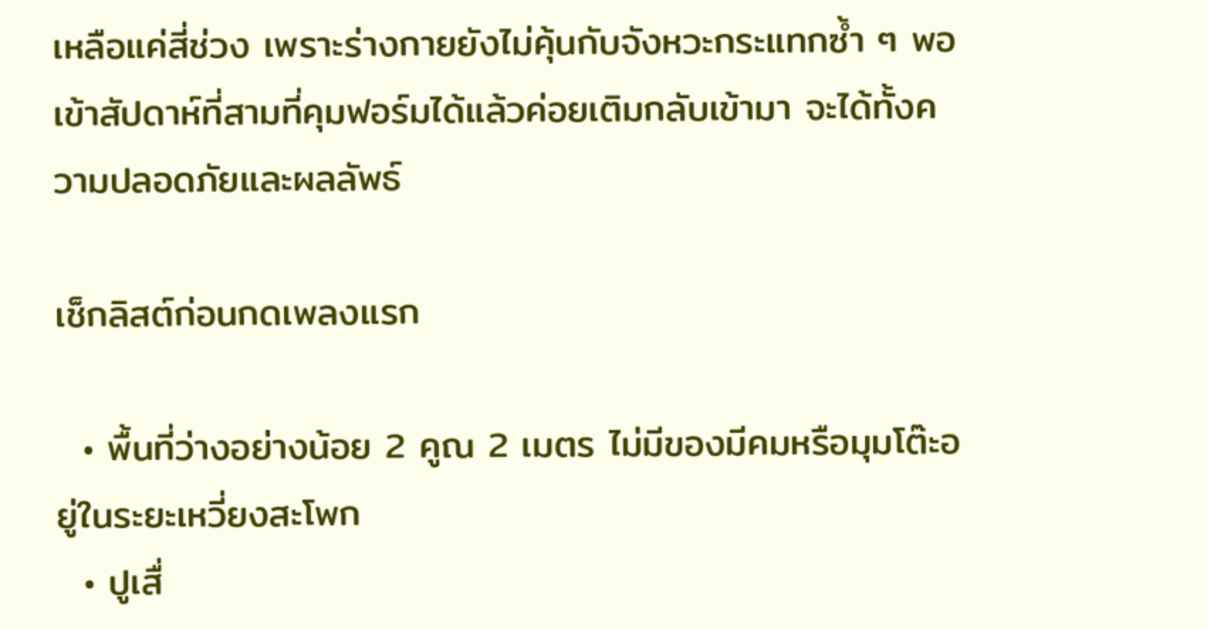เหลือแค่สี่ช่วง เพราะร่างกายยังไม่คุ้นกับจังหวะกระแทกซ้ำ ๆ พอเข้าสัปดาห์ที่สามที่คุมฟอร์มได้แล้วค่อยเติมกลับเข้ามา จะได้ทั้งความปลอดภัยและผลลัพธ์

เช็กลิสต์ก่อนกดเพลงแรก

  • พื้นที่ว่างอย่างน้อย 2 คูณ 2 เมตร ไม่มีของมีคมหรือมุมโต๊ะอยู่ในระยะเหวี่ยงสะโพก
  • ปูเสื่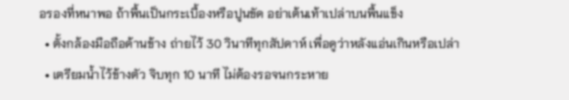อรองที่หนาพอ ถ้าพื้นเป็นกระเบื้องหรือปูนขัด อย่าเต้นเท้าเปล่าบนพื้นแข็ง
  • ตั้งกล้องมือถือด้านข้าง ถ่ายไว้ 30 วินาทีทุกสัปดาห์ เพื่อดูว่าหลังแอ่นเกินหรือเปล่า
  • เตรียมน้ำไว้ข้างตัว จิบทุก 10 นาที ไม่ต้องรอจนกระหาย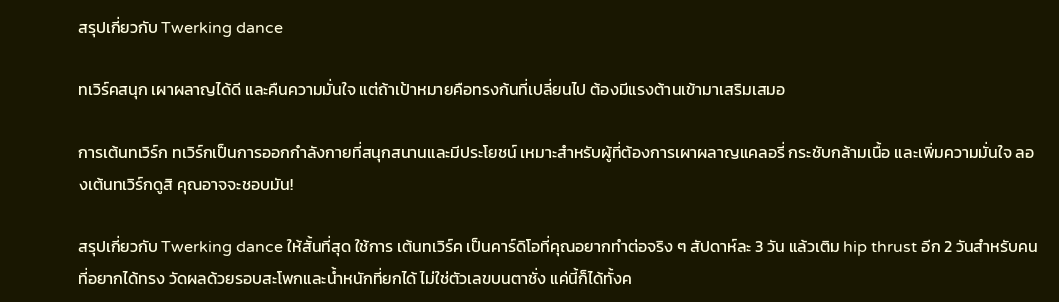สรุปเกี่ยวกับ Twerking dance

ทเวิร์คสนุก เผาผลาญได้ดี และคืนความมั่นใจ แต่ถ้าเป้าหมายคือทรงก้นที่เปลี่ยนไป ต้องมีแรงต้านเข้ามาเสริมเสมอ

การเต้นทเวิร์ก ทเวิร์กเป็นการออกกำลังกายที่สนุกสนานและมีประโยชน์ เหมาะสำหรับผู้ที่ต้องการเผาผลาญแคลอรี่ กระชับกล้ามเนื้อ และเพิ่มความมั่นใจ ลองเต้นทเวิร์กดูสิ คุณอาจจะชอบมัน!

สรุปเกี่ยวกับ Twerking dance ให้สั้นที่สุด ใช้การ เต้นทเวิร์ค เป็นคาร์ดิโอที่คุณอยากทำต่อจริง ๆ สัปดาห์ละ 3 วัน แล้วเติม hip thrust อีก 2 วันสำหรับคนที่อยากได้ทรง วัดผลด้วยรอบสะโพกและน้ำหนักที่ยกได้ ไม่ใช่ตัวเลขบนตาชั่ง แค่นี้ก็ได้ทั้งค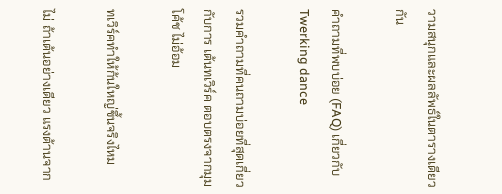วามสนุกและผลลัพธ์ในตารางเดียวกัน

คำถามที่พบบ่อย (FAQ) เกี่ยวกับ Twerking dance

รวมคำถามที่คนถามบ่อยที่สุดเกี่ยวกับการ เต้นทเวิร์ค ตอบตรงจากมุมโค้ช ไม่อ้อม

ทเวิร์คทำให้ก้นใหญ่ขึ้นจริงไหม

ไม่ ถ้าเต้นอย่างเดียว แรงต้านจาก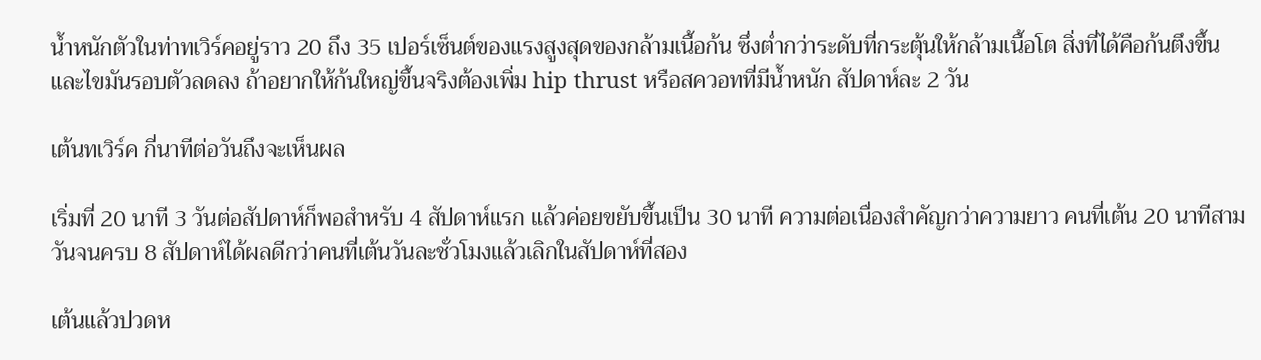น้ำหนักตัวในท่าทเวิร์คอยู่ราว 20 ถึง 35 เปอร์เซ็นต์ของแรงสูงสุดของกล้ามเนื้อก้น ซึ่งต่ำกว่าระดับที่กระตุ้นให้กล้ามเนื้อโต สิ่งที่ได้คือก้นตึงขึ้นและไขมันรอบตัวลดลง ถ้าอยากให้ก้นใหญ่ขึ้นจริงต้องเพิ่ม hip thrust หรือสควอทที่มีน้ำหนัก สัปดาห์ละ 2 วัน

เต้นทเวิร์ค กี่นาทีต่อวันถึงจะเห็นผล

เริ่มที่ 20 นาที 3 วันต่อสัปดาห์ก็พอสำหรับ 4 สัปดาห์แรก แล้วค่อยขยับขึ้นเป็น 30 นาที ความต่อเนื่องสำคัญกว่าความยาว คนที่เต้น 20 นาทีสามวันจนครบ 8 สัปดาห์ได้ผลดีกว่าคนที่เต้นวันละชั่วโมงแล้วเลิกในสัปดาห์ที่สอง

เต้นแล้วปวดห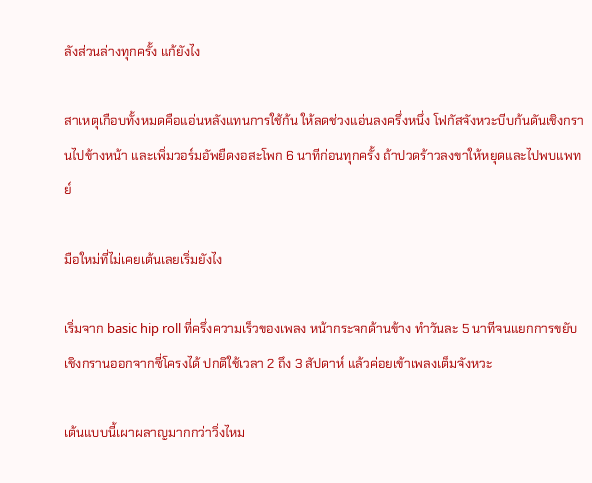ลังส่วนล่างทุกครั้ง แก้ยังไง

สาเหตุเกือบทั้งหมดคือแอ่นหลังแทนการใช้ก้น ให้ลดช่วงแอ่นลงครึ่งหนึ่ง โฟกัสจังหวะบีบก้นดันเชิงกรานไปข้างหน้า และเพิ่มวอร์มอัพยืดงอสะโพก 6 นาทีก่อนทุกครั้ง ถ้าปวดร้าวลงขาให้หยุดและไปพบแพทย์

มือใหม่ที่ไม่เคยเต้นเลยเริ่มยังไง

เริ่มจาก basic hip roll ที่ครึ่งความเร็วของเพลง หน้ากระจกด้านข้าง ทำวันละ 5 นาทีจนแยกการขยับเชิงกรานออกจากซี่โครงได้ ปกติใช้เวลา 2 ถึง 3 สัปดาห์ แล้วค่อยเข้าเพลงเต็มจังหวะ

เต้นแบบนี้เผาผลาญมากกว่าวิ่งไหม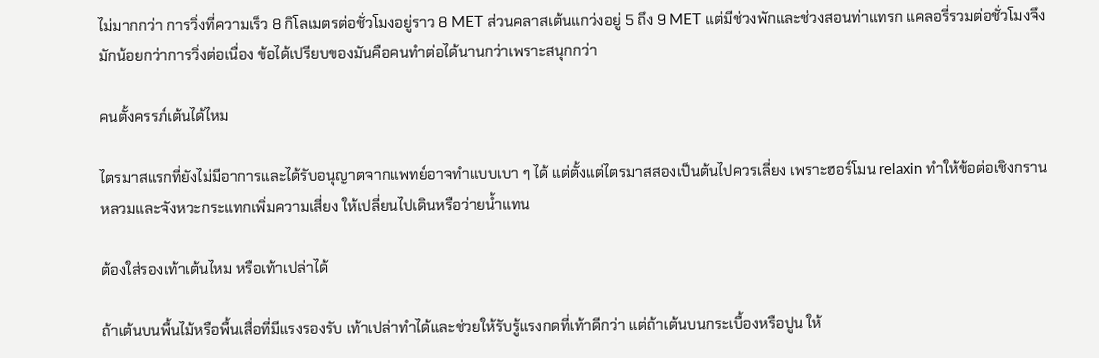ไม่มากกว่า การวิ่งที่ความเร็ว 8 กิโลเมตรต่อชั่วโมงอยู่ราว 8 MET ส่วนคลาสเต้นแกว่งอยู่ 5 ถึง 9 MET แต่มีช่วงพักและช่วงสอนท่าแทรก แคลอรี่รวมต่อชั่วโมงจึงมักน้อยกว่าการวิ่งต่อเนื่อง ข้อได้เปรียบของมันคือคนทำต่อได้นานกว่าเพราะสนุกกว่า

คนตั้งครรภ์เต้นได้ไหม

ไตรมาสแรกที่ยังไม่มีอาการและได้รับอนุญาตจากแพทย์อาจทำแบบเบา ๆ ได้ แต่ตั้งแต่ไตรมาสสองเป็นต้นไปควรเลี่ยง เพราะฮอร์โมน relaxin ทำให้ข้อต่อเชิงกรานหลวมและจังหวะกระแทกเพิ่มความเสี่ยง ให้เปลี่ยนไปเดินหรือว่ายน้ำแทน

ต้องใส่รองเท้าเต้นไหม หรือเท้าเปล่าได้

ถ้าเต้นบนพื้นไม้หรือพื้นเสื่อที่มีแรงรองรับ เท้าเปล่าทำได้และช่วยให้รับรู้แรงกดที่เท้าดีกว่า แต่ถ้าเต้นบนกระเบื้องหรือปูน ให้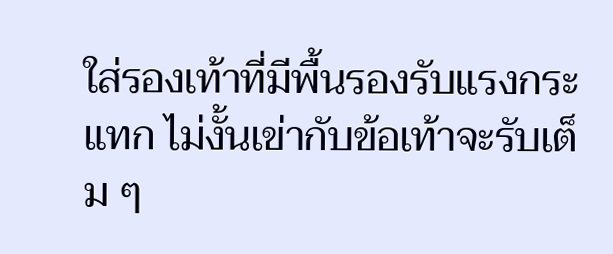ใส่รองเท้าที่มีพื้นรองรับแรงกระแทก ไม่งั้นเข่ากับข้อเท้าจะรับเต็ม ๆ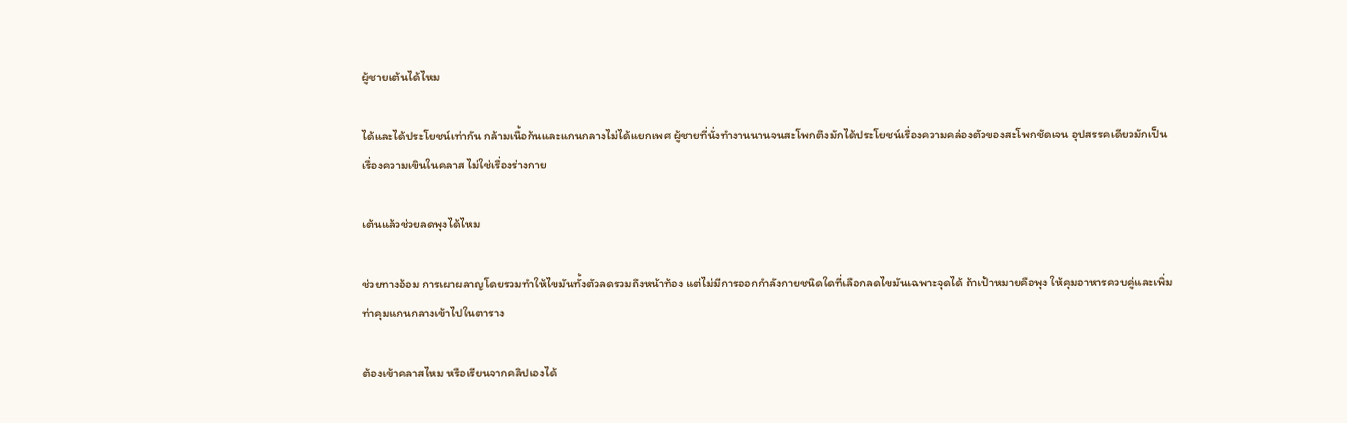ผู้ชายเต้นได้ไหม

ได้และได้ประโยชน์เท่ากัน กล้ามเนื้อก้นและแกนกลางไม่ได้แยกเพศ ผู้ชายที่นั่งทำงานนานจนสะโพกตึงมักได้ประโยชน์เรื่องความคล่องตัวของสะโพกชัดเจน อุปสรรคเดียวมักเป็นเรื่องความเขินในคลาส ไม่ใช่เรื่องร่างกาย

เต้นแล้วช่วยลดพุงได้ไหม

ช่วยทางอ้อม การเผาผลาญโดยรวมทำให้ไขมันทั้งตัวลดรวมถึงหน้าท้อง แต่ไม่มีการออกกำลังกายชนิดใดที่เลือกลดไขมันเฉพาะจุดได้ ถ้าเป้าหมายคือพุง ให้คุมอาหารควบคู่และเพิ่มท่าคุมแกนกลางเข้าไปในตาราง

ต้องเข้าคลาสไหม หรือเรียนจากคลิปเองได้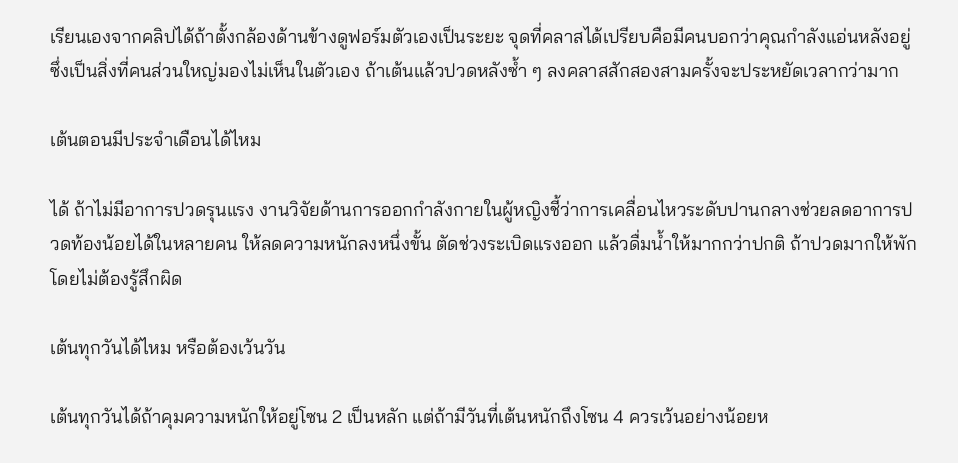เรียนเองจากคลิปได้ถ้าตั้งกล้องด้านข้างดูฟอร์มตัวเองเป็นระยะ จุดที่คลาสได้เปรียบคือมีคนบอกว่าคุณกำลังแอ่นหลังอยู่ ซึ่งเป็นสิ่งที่คนส่วนใหญ่มองไม่เห็นในตัวเอง ถ้าเต้นแล้วปวดหลังซ้ำ ๆ ลงคลาสสักสองสามครั้งจะประหยัดเวลากว่ามาก

เต้นตอนมีประจำเดือนได้ไหม

ได้ ถ้าไม่มีอาการปวดรุนแรง งานวิจัยด้านการออกกำลังกายในผู้หญิงชี้ว่าการเคลื่อนไหวระดับปานกลางช่วยลดอาการปวดท้องน้อยได้ในหลายคน ให้ลดความหนักลงหนึ่งขั้น ตัดช่วงระเบิดแรงออก แล้วดื่มน้ำให้มากกว่าปกติ ถ้าปวดมากให้พักโดยไม่ต้องรู้สึกผิด

เต้นทุกวันได้ไหม หรือต้องเว้นวัน

เต้นทุกวันได้ถ้าคุมความหนักให้อยู่โซน 2 เป็นหลัก แต่ถ้ามีวันที่เต้นหนักถึงโซน 4 ควรเว้นอย่างน้อยห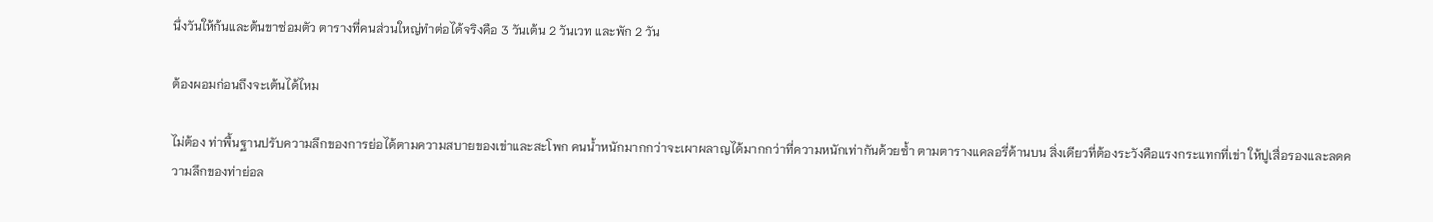นึ่งวันให้ก้นและต้นขาซ่อมตัว ตารางที่คนส่วนใหญ่ทำต่อได้จริงคือ 3 วันเต้น 2 วันเวท และพัก 2 วัน

ต้องผอมก่อนถึงจะเต้นได้ไหม

ไม่ต้อง ท่าพื้นฐานปรับความลึกของการย่อได้ตามความสบายของเข่าและสะโพก คนน้ำหนักมากกว่าจะเผาผลาญได้มากกว่าที่ความหนักเท่ากันด้วยซ้ำ ตามตารางแคลอรี่ด้านบน สิ่งเดียวที่ต้องระวังคือแรงกระแทกที่เข่า ให้ปูเสื่อรองและลดความลึกของท่าย่อล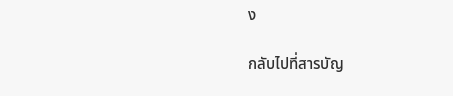ง

กลับไปที่สารบัญ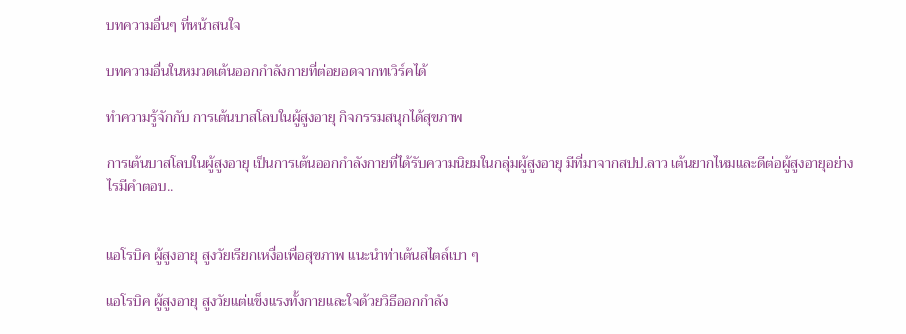บทความอื่นๆ ที่หน้าสนใจ

บทความอื่นในหมวดเต้นออกกำลังกายที่ต่อยอดจากทเวิร์คได้

ทำความรู้จักกับ การเต้นบาสโลบในผู้สูงอายุ กิจกรรมสนุกได้สุขภาพ

การเต้นบาสโลบในผู้สูงอายุ เป็นการเต้นออกกำลังกายที่ได้รับความนิยมในกลุ่มผู้สูงอายุ มีที่มาจากสปป.ลาว เต้นยากไหมและดีต่อผู้สูงอายุอย่างไรมีคำตอบ..


แอโรบิค ผู้สูงอายุ สูงวัยเรียกเหงื่อเพื่อสุขภาพ แนะนำท่าเต้นสไตล์เบา ๆ

แอโรบิค ผู้สูงอายุ สูงวัยแต่แข็งแรงทั้งกายและใจด้วยวิธีออกกำลัง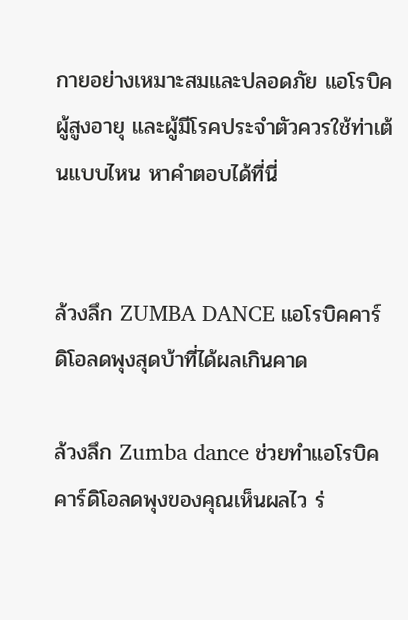กายอย่างเหมาะสมและปลอดภัย แอโรบิค ผู้สูงอายุ และผู้มีโรคประจำตัวควรใช้ท่าเต้นแบบไหน หาคำตอบได้ที่นี่


ล้วงลึก ZUMBA DANCE แอโรบิคคาร์ดิโอลดพุงสุดบ้าที่ได้ผลเกินคาด

ล้วงลึก Zumba dance ช่วยทำแอโรบิคคาร์ดิโอลดพุงของคุณเห็นผลไว ร่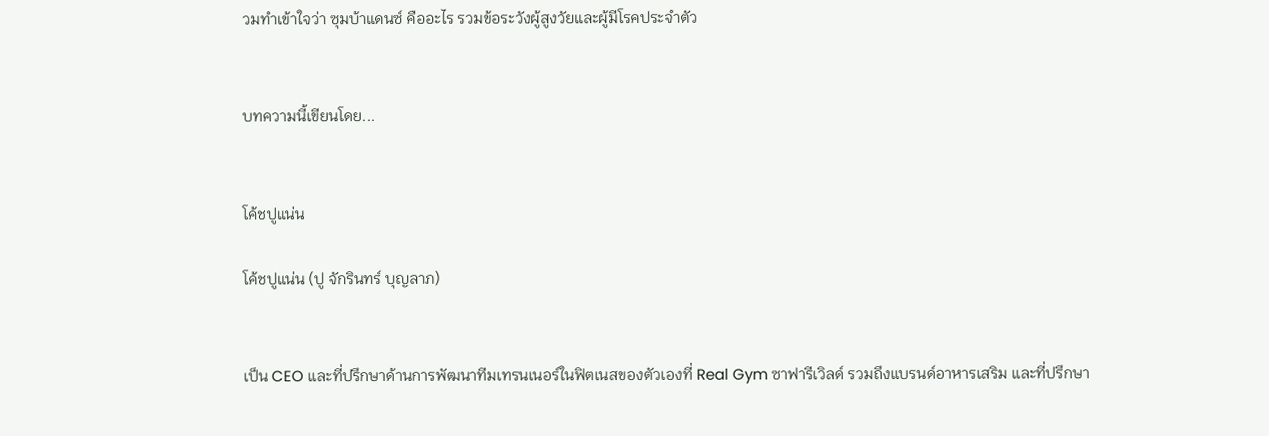วมทำเข้าใจว่า ซุมบ้าแดนซ์ คืออะไร รวมข้อระวังผู้สูงวัยและผู้มีโรคประจำตัว


บทความนี้เขียนโดย...


โค้ชปูแน่น

โค้ชปูแน่น (ปู จักรินทร์ บุญลาภ)


เป็น CEO และที่ปรึกษาด้านการพัฒนาทีมเทรนเนอร์ในฟิตเนสของตัวเองที่ Real Gym ซาฟารีเวิลด์ รวมถึงแบรนด์อาหารเสริม และที่ปรึกษา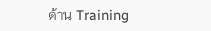ด้าน Training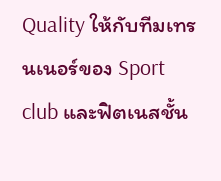Quality ให้กับทีมเทรนเนอร์ของ Sport club และฟิตเนสชั้น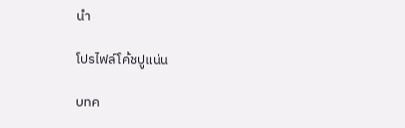นำ

โปรไฟล์โค้ชปูแน่น

บทค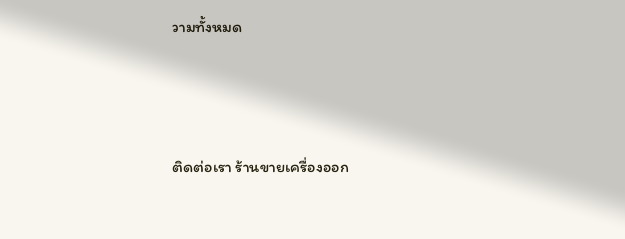วามทั้งหมด




ติดต่อเรา ร้านขายเครื่องออก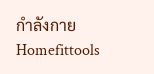กำลังกาย Homefittools